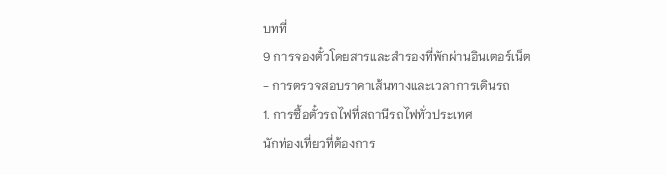บทที่
9 การจองตั๋วโดยสารและสำรองที่พักผ่านอินเตอร์เน็ต
- การตรวจสอบราคาเส้นทางและเวลาการเดินรถ
1. การซื้อตั๋วรถไฟที่สถานีรถไฟทั่วประเทศ
นักท่องเที่ยวที่ต้องการ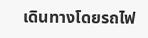เดินทางโดยรถไฟ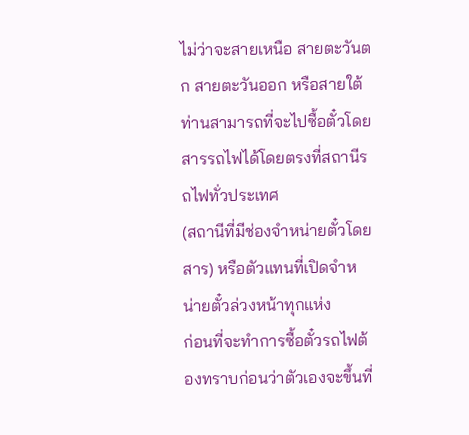ไม่ว่าจะสายเหนือ สายตะวันตก สายตะวันออก หรือสายใต้ ท่านสามารถที่จะไปซื้อตั๋วโดยสารรถไฟได้โดยตรงที่สถานีรถไฟทั่วประเทศ
(สถานีที่มีช่องจำหน่ายตั๋วโดยสาร) หรือตัวแทนที่เปิดจำหน่ายตั๋วล่วงหน้าทุกแห่ง
ก่อนที่จะทำการซื้อตั๋วรถไฟต้องทราบก่อนว่าตัวเองจะขึ้นที่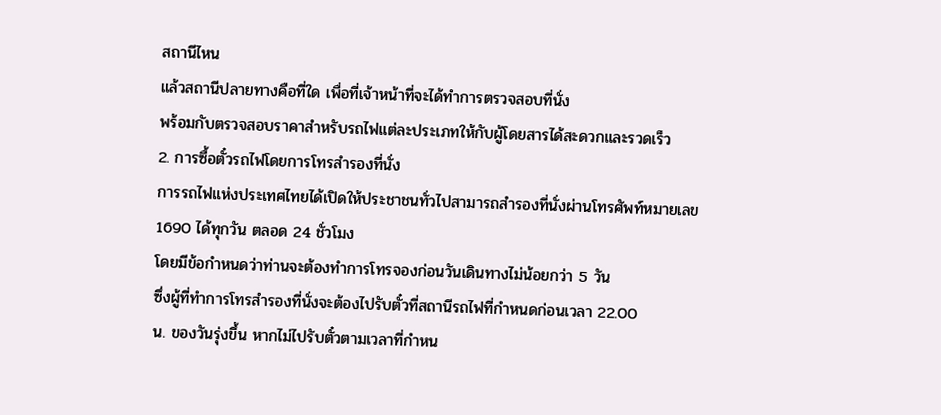สถานีไหน
แล้วสถานีปลายทางคือที่ใด เพื่อที่เจ้าหน้าที่จะได้ทำการตรวจสอบที่นั่ง
พร้อมกับตรวจสอบราคาสำหรับรถไฟแต่ละประเภทให้กับผู้โดยสารได้สะดวกและรวดเร็ว
2. การซื้อตั๋วรถไฟโดยการโทรสำรองที่นั่ง
การรถไฟแห่งประเทศไทยได้เปิดให้ประชาชนทั่วไปสามารถสำรองที่นั่งผ่านโทรศัพท์หมายเลข
1690 ได้ทุกวัน ตลอด 24 ชั่วโมง
โดยมีข้อกำหนดว่าท่านจะต้องทำการโทรจองก่อนวันเดินทางไม่น้อยกว่า 5 วัน
ซึ่งผู้ที่ทำการโทรสำรองที่นั่งจะต้องไปรับตั๋วที่สถานีรถไฟที่กำหนดก่อนเวลา 22.00
น. ของวันรุ่งขึ้น หากไม่ไปรับตั๋วตามเวลาที่กำหน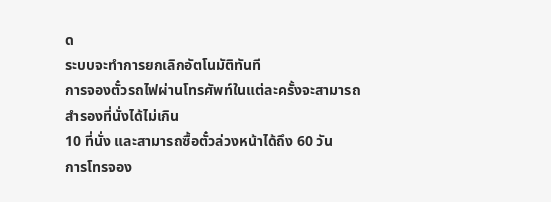ด
ระบบจะทำการยกเลิกอัตโนมัติทันที
การจองตั๋วรถไฟผ่านโทรศัพท์ในแต่ละครั้งจะสามารถสำรองที่นั่งได้ไม่เกิน
10 ที่นั่ง และสามารถซื้อตั๋วล่วงหน้าได้ถึง 60 วัน
การโทรจอง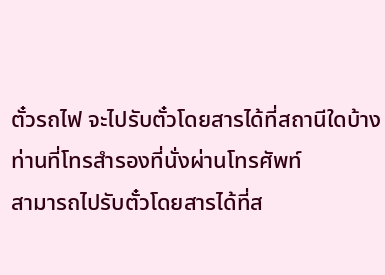ตั๋วรถไฟ จะไปรับตั๋วโดยสารได้ที่สถานีใดบ้าง
ท่านที่โทรสำรองที่นั่งผ่านโทรศัพท์
สามารถไปรับตั๋วโดยสารได้ที่ส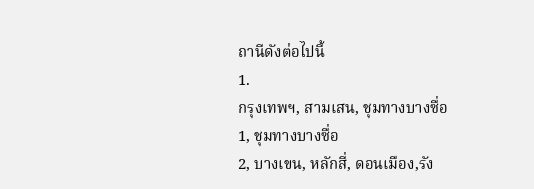ถานีดังต่อไปนี้
1.
กรุงเทพฯ, สามเสน, ชุมทางบางซื่อ
1, ชุมทางบางซื่อ
2, บางเขน, หลักสี่, ดอนเมือง,รัง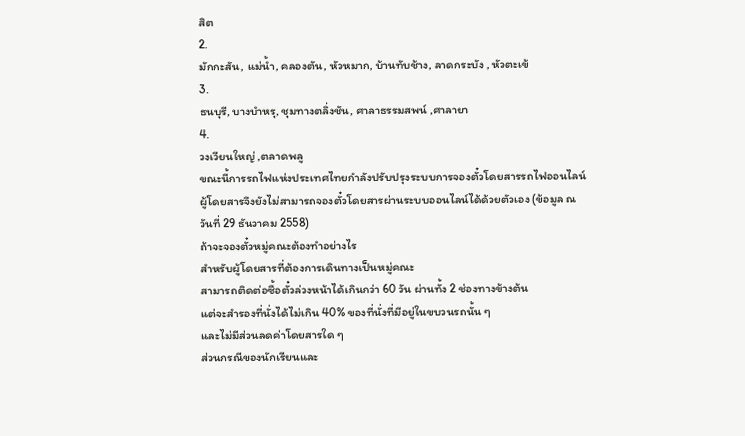สิต
2.
มักกะสัน, แม่น้ำ, คลองตัน, หัวหมาก, บ้านทับช้าง, ลาดกระบัง , หัวตะเข้
3.
ธนบุรี, บางบำหรุ, ชุมทางตลิ่งชัน, ศาลาธรรมสพน์ ,ศาลายา
4.
วงเวียนใหญ่ ,ตลาดพลู
ขณะนี้การรถไฟแห่งประเทศไทยกำลังปรับปรุงระบบการจองตั๋วโดยสารรถไฟออนไลน์
ผู้โดยสารจึงยังไม่สามารถจองตั๋วโดยสารผ่านระบบออนไลน์ได้ด้วยตัวเอง (ข้อมูล ณ
วันที่ 29 ธันวาคม 2558)
ถ้าจะจองตั๋วหมู่คณะต้องทำอย่างไร
สำหรับผู้โดยสารที่ต้องการเดินทางเป็นหมู่คณะ
สามารถติดต่อซื้อตั๋วล่วงหน้าได้เกินกว่า 60 วัน ผ่านทั้ง 2 ช่องทางข้างต้น
แต่จะสำรองที่นั่งได้ไม่เกิน 40% ของที่นั่งที่มีอยู่ในขบวนรถนั้น ๆ
และไม่มีส่วนลดค่าโดยสารใด ๆ
ส่วนกรณีของนักเรียนและ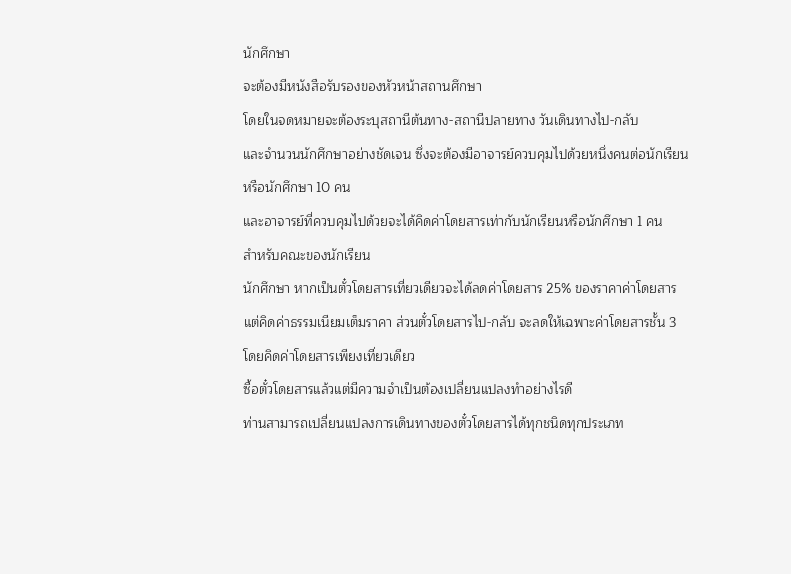นักศึกษา
จะต้องมีหนังสือรับรองของหัวหน้าสถานศึกษา
โดยในจดหมายจะต้องระบุสถานีต้นทาง-สถานีปลายทาง วันเดินทางไป-กลับ
และจำนวนนักศึกษาอย่างชัดเจน ซึ่งจะต้องมีอาจารย์ควบคุมไปด้วยหนึ่งคนต่อนักเรียน
หรือนักศึกษา 10 คน
และอาจารย์ที่ควบคุมไปด้วยจะได้คิดค่าโดยสารเท่ากับนักเรียนหรือนักศึกษา 1 คน
สำหรับคณะของนักเรียน
นักศึกษา หากเป็นตั๋วโดยสารเที่ยวเดียวจะได้ลดค่าโดยสาร 25% ของราคาค่าโดยสาร
แต่คิดค่าธรรมเนียมเต็มราคา ส่วนตั๋วโดยสารไป-กลับ จะลดให้เฉพาะค่าโดยสารชั้น 3
โดยคิดค่าโดยสารเพียงเที่ยวเดียว
ซื้อตั๋วโดยสารแล้วแต่มีความจำเป็นต้องเปลี่ยนแปลงทำอย่างไรดี
ท่านสามารถเปลี่ยนแปลงการเดินทางของตั๋วโดยสารได้ทุกชนิดทุกประเภท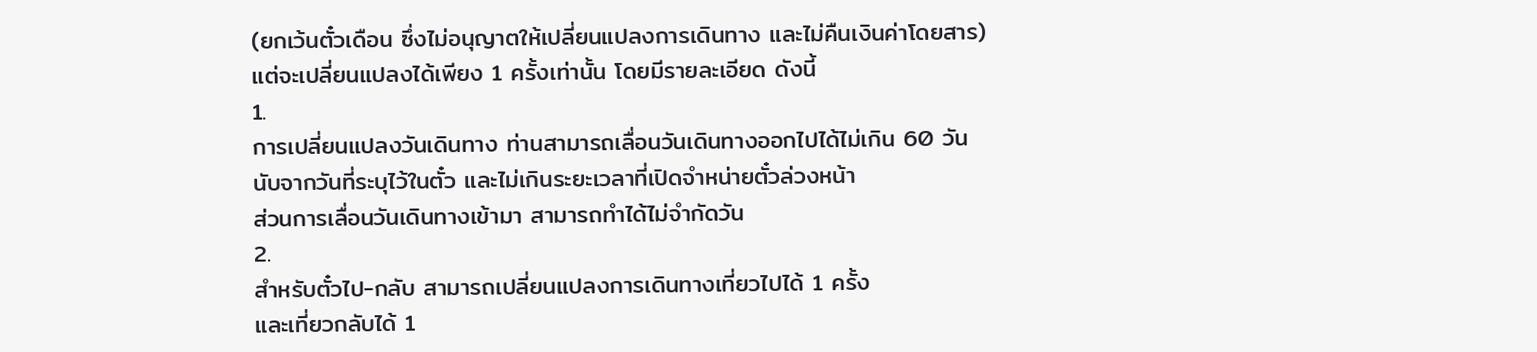(ยกเว้นตั๋วเดือน ซึ่งไม่อนุญาตให้เปลี่ยนแปลงการเดินทาง และไม่คืนเงินค่าโดยสาร)
แต่จะเปลี่ยนแปลงได้เพียง 1 ครั้งเท่านั้น โดยมีรายละเอียด ดังนี้
1.
การเปลี่ยนแปลงวันเดินทาง ท่านสามารถเลื่อนวันเดินทางออกไปได้ไม่เกิน 60 วัน
นับจากวันที่ระบุไว้ในตั๋ว และไม่เกินระยะเวลาที่เปิดจำหน่ายตั๋วล่วงหน้า
ส่วนการเลื่อนวันเดินทางเข้ามา สามารถทำได้ไม่จำกัดวัน
2.
สำหรับตั๋วไป-กลับ สามารถเปลี่ยนแปลงการเดินทางเที่ยวไปได้ 1 ครั้ง
และเที่ยวกลับได้ 1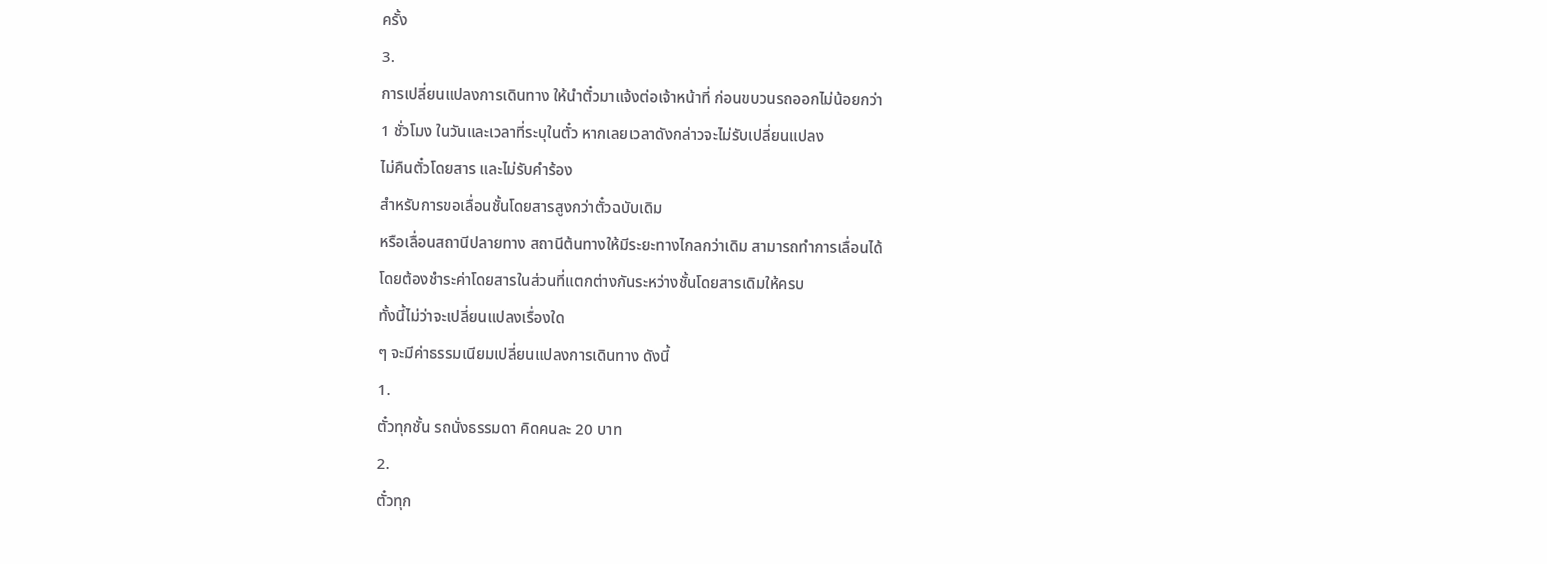ครั้ง
3.
การเปลี่ยนแปลงการเดินทาง ให้นำตั๋วมาแจ้งต่อเจ้าหน้าที่ ก่อนขบวนรถออกไม่น้อยกว่า
1 ชั่วโมง ในวันและเวลาที่ระบุในตั๋ว หากเลยเวลาดังกล่าวจะไม่รับเปลี่ยนแปลง
ไม่คืนตั๋วโดยสาร และไม่รับคำร้อง
สำหรับการขอเลื่อนชั้นโดยสารสูงกว่าตั๋วฉบับเดิม
หรือเลื่อนสถานีปลายทาง สถานีต้นทางให้มีระยะทางไกลกว่าเดิม สามารถทำการเลื่อนได้
โดยต้องชำระค่าโดยสารในส่วนที่แตกต่างกันระหว่างชั้นโดยสารเดิมให้ครบ
ทั้งนี้ไม่ว่าจะเปลี่ยนแปลงเรื่องใด
ๆ จะมีค่าธรรมเนียมเปลี่ยนแปลงการเดินทาง ดังนี้
1.
ตั๋วทุกชั้น รถนั่งธรรมดา คิดคนละ 20 บาท
2.
ตั๋วทุก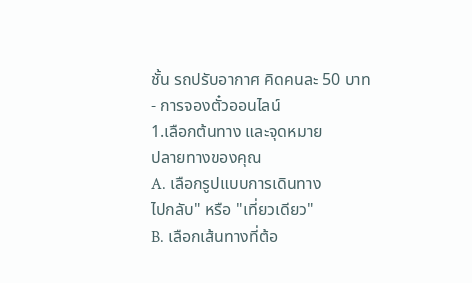ชั้น รถปรับอากาศ คิดคนละ 50 บาท
- การจองตั๋วออนไลน์
1.เลือกต้นทาง และจุดหมาย
ปลายทางของคุณ
A. เลือกรูปแบบการเดินทาง
ไปกลับ" หรือ "เที่ยวเดียว"
B. เลือกเส้นทางที่ต้อ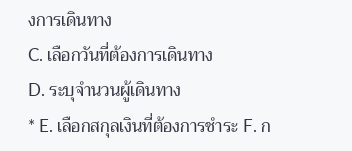งการเดินทาง
C. เลือกวันที่ต้องการเดินทาง
D. ระบุจำนวนผู้เดินทาง
* E. เลือกสกุลเงินที่ต้องการชำระ F. ก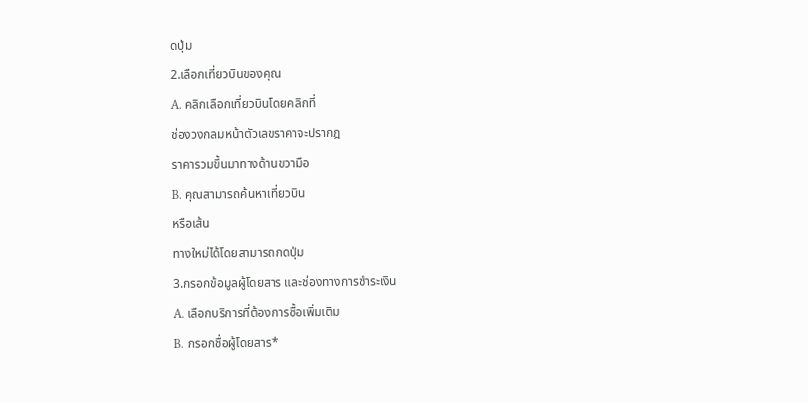ดปุ่ม
2.เลือกเที่ยวบินของคุณ
A. คลิกเลือกเที่ยวบินโดยคลิกที่
ช่องวงกลมหน้าตัวเลขราคาจะปรากฎ
ราคารวมขึ้นมาทางด้านขวามือ
B. คุณสามารถค้นหาเที่ยวบิน
หรือเส้น
ทางใหม่ได้โดยสามารถกดปุ่ม
3.กรอกข้อมูลผู้โดยสาร และช่องทางการชำระเงิน
A. เลือกบริการที่ต้องการซื้อเพิ่มเติม
B. กรอกชื่อผู้โดยสาร*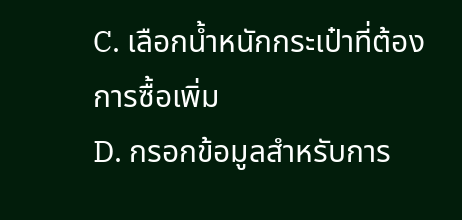C. เลือกน้ำหนักกระเป๋าที่ต้องการซื้อเพิ่ม
D. กรอกข้อมูลสำหรับการ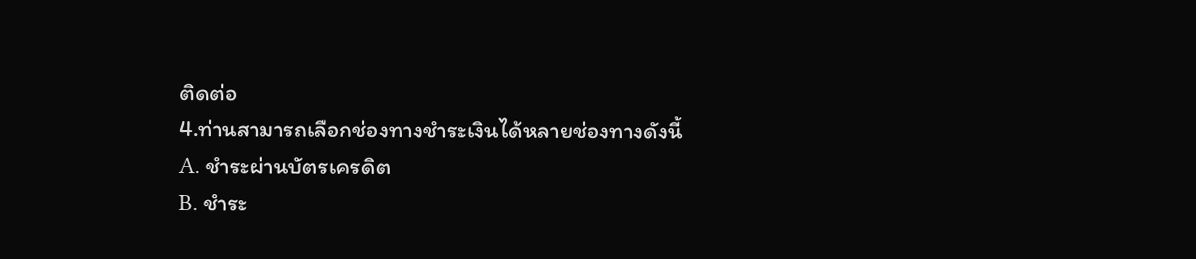ติดต่อ
4.ท่านสามารถเลือกช่องทางชำระเงินได้หลายช่องทางดังนี้
A. ชำระผ่านบัตรเครดิต
B. ชำระ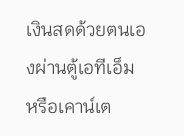เงินสดด้วยตนเองผ่านตู้เอทีเอ็ม
หรือเคาน์เต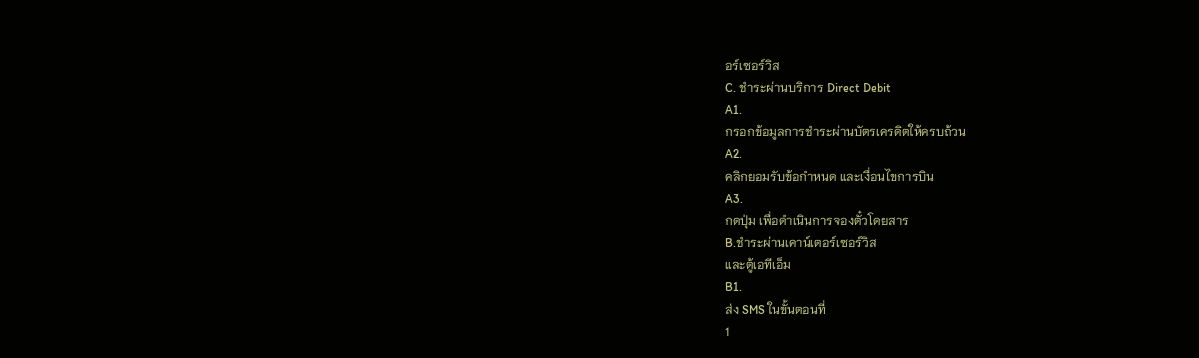อร์เซอร์วิส
C. ชำระผ่านบริการ Direct Debit
A1.
กรอกข้อมูลการชำระผ่านบัตรเครดิตให้ครบถ้วน
A2.
คลิกยอมรับข้อกำหนด และเงื่อนไขการบิน
A3.
กดปุ่ม เพื่อดำเนินการจองตั๋วโดยสาร
B.ชำระผ่านเคาน์เตอร์เซอร์วิส
และตู้เอทีเอ็ม
B1.
ส่ง SMS ในขั้นตอนที่
1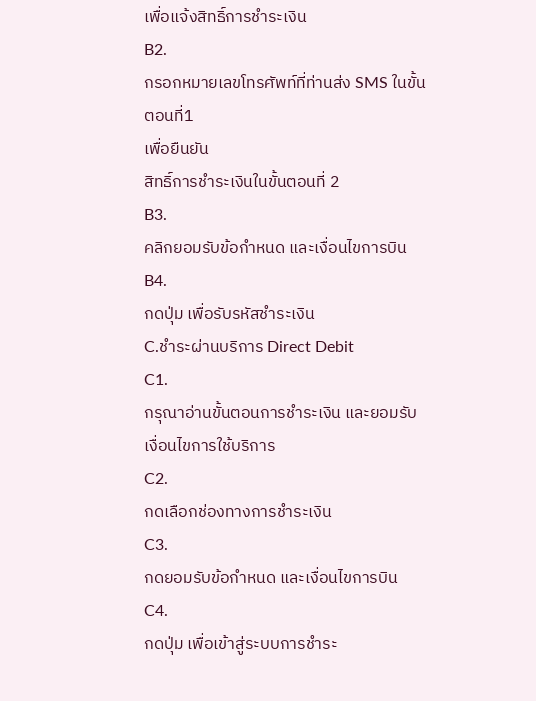เพื่อแจ้งสิทธิ์การชำระเงิน
B2.
กรอกหมายเลขโทรศัพท์ที่ท่านส่ง SMS ในขั้นตอนที่1
เพื่อยืนยัน
สิทธิ์การชำระเงินในขั้นตอนที่ 2
B3.
คลิกยอมรับข้อกำหนด และเงื่อนไขการบิน
B4.
กดปุ่ม เพื่อรับรหัสชำระเงิน
C.ชำระผ่านบริการ Direct Debit
C1.
กรุณาอ่านขั้นตอนการชำระเงิน และยอมรับเงื่อนไขการใช้บริการ
C2.
กดเลือกช่องทางการชำระเงิน
C3.
กดยอมรับข้อกำหนด และเงื่อนไขการบิน
C4.
กดปุ่ม เพื่อเข้าสู่ระบบการชำระ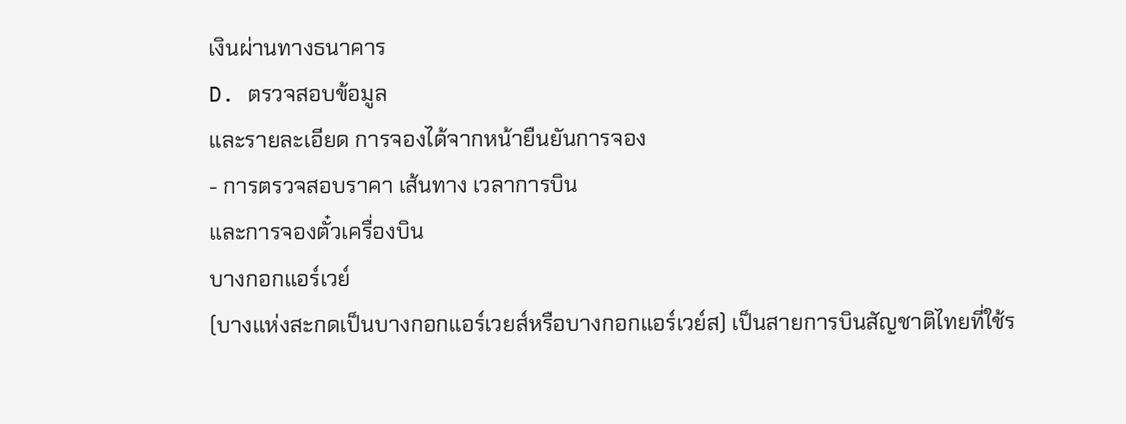เงินผ่านทางธนาคาร
D. ตรวจสอบข้อมูล
และรายละเอียด การจองได้จากหน้ายืนยันการจอง
- การตรวจสอบราคา เส้นทาง เวลาการบิน
และการจองตั๋วเครื่องบิน
บางกอกแอร์เวย์
(บางแห่งสะกดเป็นบางกอกแอร์เวยส์หรือบางกอกแอร์เวย์ส) เป็นสายการบินสัญชาติไทยที่ใช้ร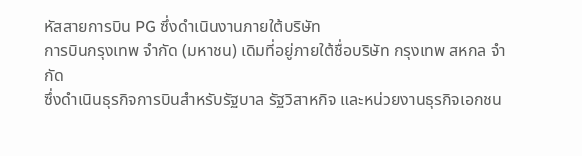หัสสายการบิน PG ซึ่งดำเนินงานภายใต้บริษัท
การบินกรุงเทพ จำกัด (มหาชน) เดิมที่อยู่ภายใต้ชื่อบริษัท กรุงเทพ สหกล จำกัด
ซึ่งดำเนินธุรกิจการบินสำหรับรัฐบาล รัฐวิสาหกิจ และหน่วยงานธุรกิจเอกชน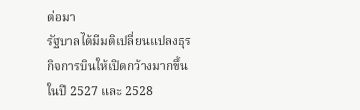ต่อมา
รัฐบาลได้มีมติเปลี่ยนแปลงธุรกิจการบินให้เปิดกว้างมากขึ้นในปี 2527 และ 2528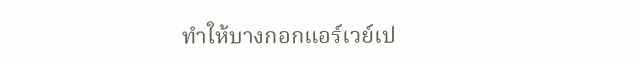ทำให้บางกอกแอร์เวย์เป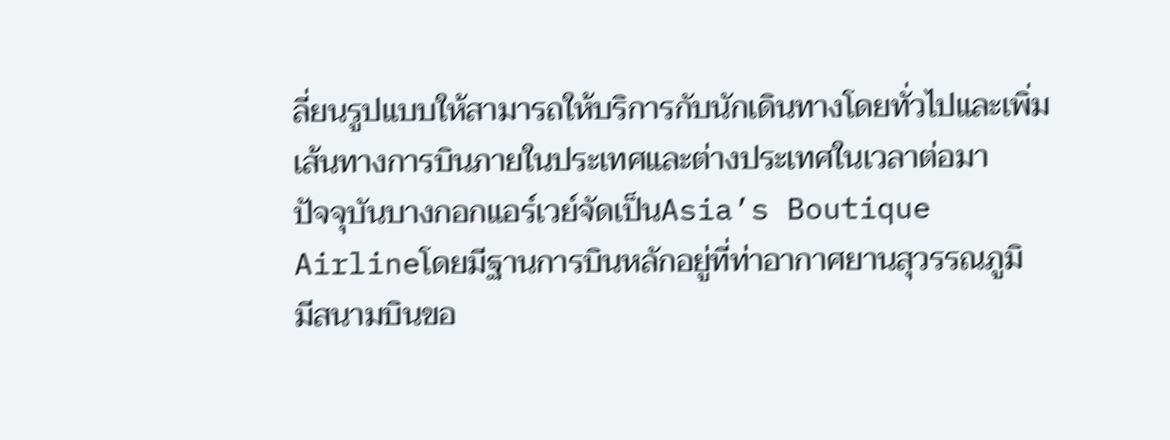ลี่ยนรูปแบบให้สามารถให้บริการกับนักเดินทางโดยทั่วไปและเพิ่มเส้นทางการบินภายในประเทศและต่างประเทศในเวลาต่อมา
ปัจจุบันบางกอกแอร์เวย์จัดเป็นAsia’s Boutique Airlineโดยมีฐานการบินหลักอยู่ที่ท่าอากาศยานสุวรรณภูมิ
มีสนามบินขอ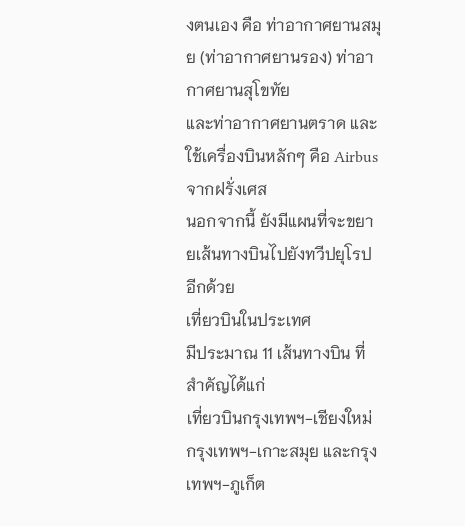งตนเอง คือ ท่าอากาศยานสมุย (ท่าอากาศยานรอง) ท่าอากาศยานสุโขทัย
และท่าอากาศยานตราด และใช้เครื่องบินหลักๆ คือ Airbus จากฝรั่งเศส
นอกจากนี้ ยังมีแผนที่จะขยายเส้นทางบินไปยังทวีปยุโรปอีกด้วย
เที่ยวบินในประเทศ
มีประมาณ 11 เส้นทางบิน ที่สำคัญได้แก่
เที่ยวบินกรุงเทพฯ-เชียงใหม่ กรุงเทพฯ-เกาะสมุย และกรุงเทพฯ-ภูเก็ต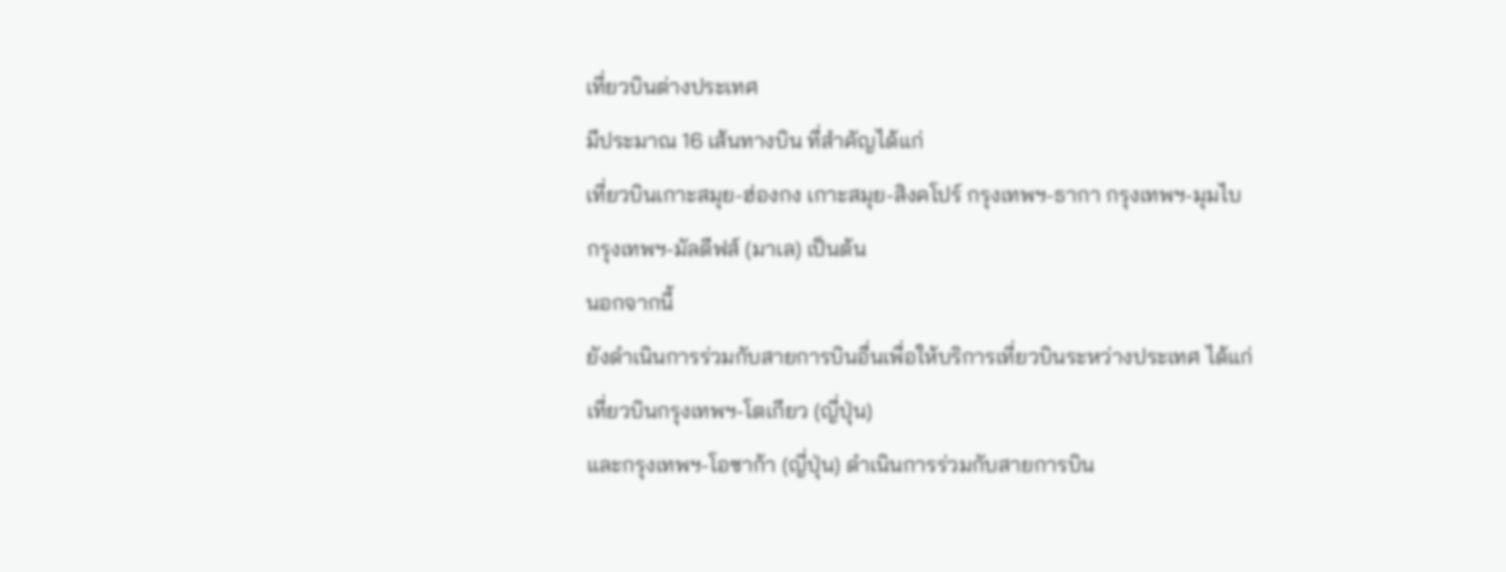เที่ยวบินต่างประเทศ
มีประมาณ 16 เส้นทางบิน ที่สำคัญได้แก่
เที่ยวบินเกาะสมุย-ฮ่องกง เกาะสมุย-สิงคโปร์ กรุงเทพฯ-ธากา กรุงเทพฯ-มุมไบ
กรุงเทพฯ-มัลดีฟส์ (มาเล) เป็นต้น
นอกจากนี้
ยังดำเนินการร่วมกับสายการบินอื่นเพื่อให้บริการเที่ยวบินระหว่างประเทศ ได้แก่
เที่ยวบินกรุงเทพฯ-โตเกียว (ญี่ปุ่น)
และกรุงเทพฯ-โอซาก้า (ญี่ปุ่น) ดำเนินการร่วมกับสายการบิน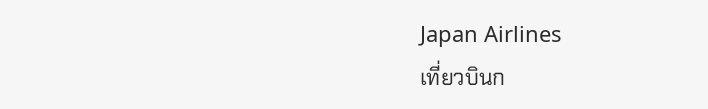Japan Airlines
เที่ยวบินก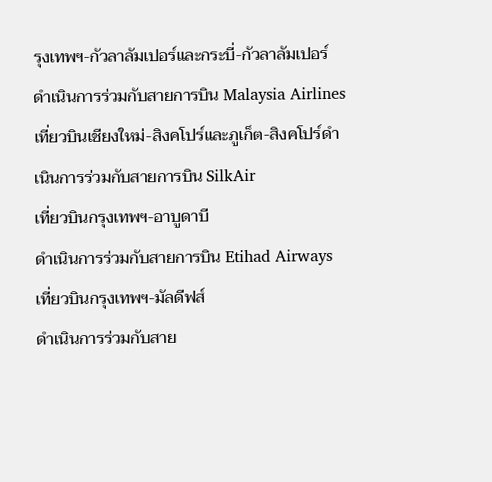รุงเทพฯ-กัวลาลัมเปอร์และกระบี่-กัวลาลัมเปอร์
ดำเนินการร่วมกับสายการบิน Malaysia Airlines
เที่ยวบินเชียงใหม่-สิงคโปร์และภูเก็ต-สิงคโปร์ดำเนินการร่วมกับสายการบิน SilkAir
เที่ยวบินกรุงเทพฯ-อาบูดาบี
ดำเนินการร่วมกับสายการบิน Etihad Airways
เที่ยวบินกรุงเทพฯ-มัลดีฟส์
ดำเนินการร่วมกับสาย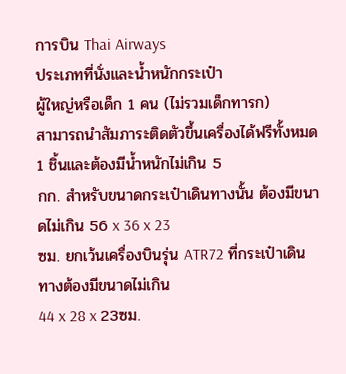การบิน Thai Airways
ประเภทที่นั่งและน้ำหนักกระเป๋า
ผู้ใหญ่หรือเด็ก 1 คน (ไม่รวมเด็กทารก)
สามารถนำสัมภาระติดตัวขึ้นเครื่องได้ฟรีทั้งหมด 1 ชิ้นและต้องมีน้ำหนักไม่เกิน 5
กก. สำหรับขนาดกระเป๋าเดินทางนั้น ต้องมีขนาดไม่เกิน 56 x 36 x 23
ซม. ยกเว้นเครื่องบินรุ่น ATR72 ที่กระเป๋าเดินทางต้องมีขนาดไม่เกิน
44 x 28 x 23ซม.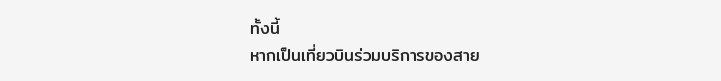ทั้งนี้
หากเป็นเที่ยวบินร่วมบริการของสาย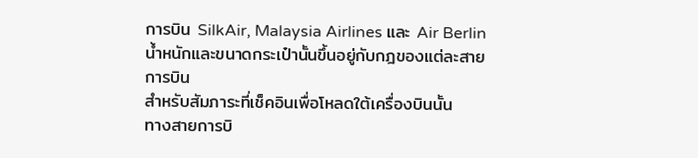การบิน SilkAir, Malaysia Airlines และ Air Berlin น้ำหนักและขนาดกระเป๋านั้นขึ้นอยู่กับกฎของแต่ละสายการบิน
สำหรับสัมภาระที่เช็คอินเพื่อโหลดใต้เครื่องบินนั้น
ทางสายการบิ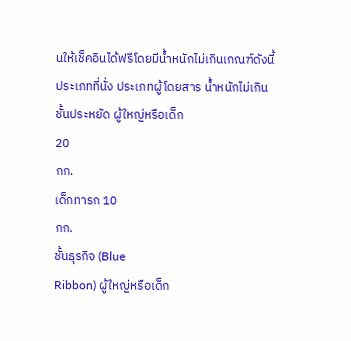นให้เช็คอินได้ฟรีโดยมีน้ำหนักไม่เกินเกณฑ์ดังนี้
ประเภทที่นั่ง ประเภทผู้โดยสาร น้ำหนักไม่เกิน
ชั้นประหยัด ผู้ใหญ่หรือเด็ก
20
กก.
เด็กทารก 10
กก.
ชั้นธุรกิจ (Blue
Ribbon) ผู้ใหญ่หรือเด็ก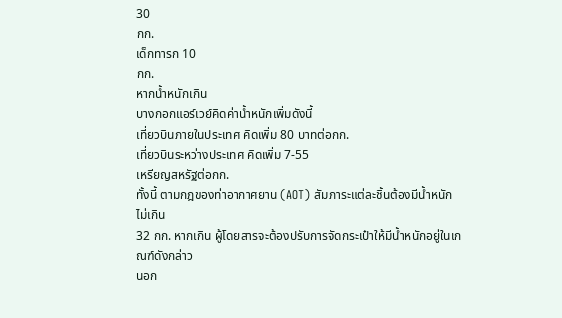30
กก.
เด็กทารก 10
กก.
หากน้ำหนักเกิน
บางกอกแอร์เวย์คิดค่าน้ำหนักเพิ่มดังนี้
เที่ยวบินภายในประเทศ คิดเพิ่ม 80 บาทต่อกก.
เที่ยวบินระหว่างประเทศ คิดเพิ่ม 7-55
เหรียญสหรัฐต่อกก.
ทั้งนี้ ตามกฎของท่าอากาศยาน (AOT) สัมภาระแต่ละชิ้นต้องมีน้ำหนักไม่เกิน
32 กก. หากเกิน ผู้โดยสารจะต้องปรับการจัดกระเป๋าให้มีน้ำหนักอยู่ในเกณฑ์ดังกล่าว
นอก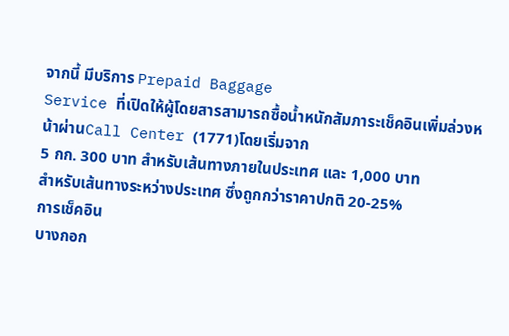จากนี้ มีบริการ Prepaid Baggage
Service ที่เปิดให้ผู้โดยสารสามารถซื้อน้ำหนักสัมภาระเช็คอินเพิ่มล่วงหน้าผ่านCall Center (1771)โดยเริ่มจาก
5 กก. 300 บาท สำหรับเส้นทางภายในประเทศ และ 1,000 บาท
สำหรับเส้นทางระหว่างประเทศ ซึ่งถูกกว่าราคาปกติ 20-25%
การเช็คอิน
บางกอก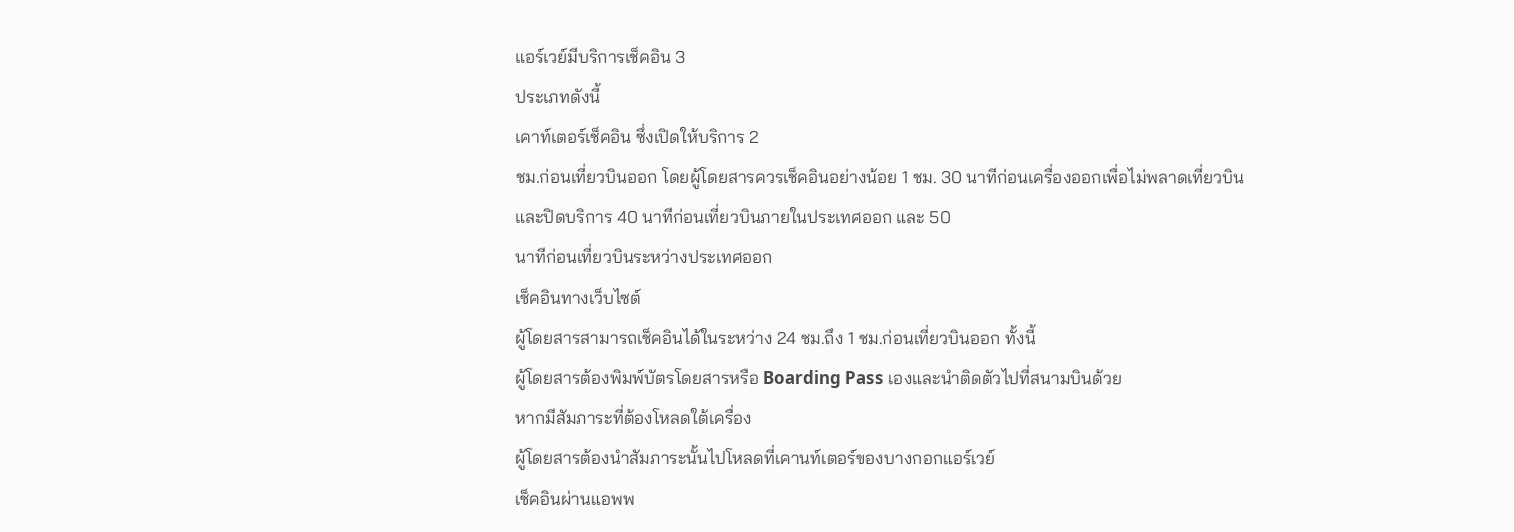แอร์เวย์มีบริการเช็คอิน 3
ประเภทดังนี้
เคาท์เตอร์เช็คอิน ซึ่งเปิดให้บริการ 2
ชม.ก่อนเที่ยวบินออก โดยผู้โดยสารควรเช็คอินอย่างน้อย 1 ชม. 30 นาทีก่อนเครื่องออกเพื่อไม่พลาดเที่ยวบิน
และปิดบริการ 40 นาทีก่อนเที่ยวบินภายในประเทศออก และ 50
นาทีก่อนเที่ยวบินระหว่างประเทศออก
เช็คอินทางเว็บไซต์
ผู้โดยสารสามารถเช็คอินได้ในระหว่าง 24 ชม.ถึง 1 ชม.ก่อนเที่ยวบินออก ทั้งนี้
ผู้โดยสารต้องพิมพ์บัตรโดยสารหรือ Boarding Pass เองและนำติดตัวไปที่สนามบินด้วย
หากมีสัมภาระที่ต้องโหลดใต้เครื่อง
ผู้โดยสารต้องนำสัมภาระนั้นไปโหลดที่เคานท์เตอร์ของบางกอกแอร์เวย์
เช็คอินผ่านแอพพ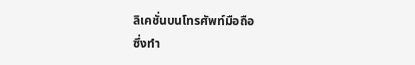ลิเคชั่นบนโทรศัพท์มือถือ
ซึ่งทำ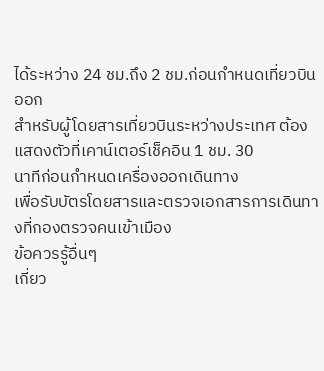ได้ระหว่าง 24 ชม.ถึง 2 ชม.ก่อนกำหนดเที่ยวบินออก
สำหรับผู้โดยสารเที่ยวบินระหว่างประเทศ ต้องแสดงตัวที่เคาน์เตอร์เช็คอิน 1 ชม. 30
นาทีก่อนกำหนดเครื่องออกเดินทาง
เพื่อรับบัตรโดยสารและตรวจเอกสารการเดินทางที่กองตรวจคนเข้าเมือง
ข้อควรรู้อื่นๆ
เกี่ยว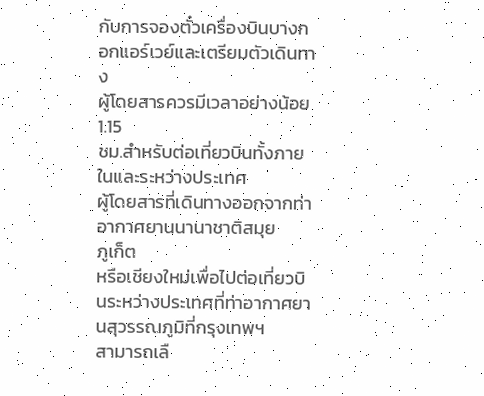กับการจองตั๋วเครื่องบินบางกอกแอร์เวย์และเตรียมตัวเดินทาง
ผู้โดยสารควรมีเวลาอย่างน้อย 1.15
ชม.สำหรับต่อเที่ยวบินทั้งภายในและระหว่างประเทศ
ผู้โดยสารที่เดินทางออกจากท่าอากาศยานนานาชาติสมุย
ภูเก็ต
หรือเชียงใหม่เพื่อไปต่อเที่ยวบินระหว่างประเทศที่ท่าอากาศยานสุวรรณภูมิที่กรุงเทพฯ
สามารถเลื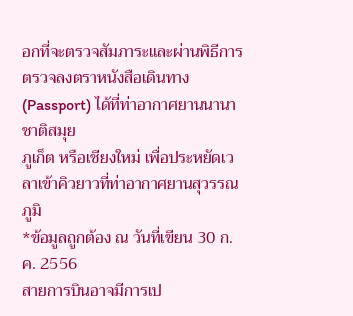อกที่จะตรวจสัมภาระและผ่านพิธีการตรวจลงตราหนังสือเดินทาง (Passport) ได้ที่ท่าอากาศยานนานาชาติสมุย
ภูเก็ต หรือเชียงใหม่ เพื่อประหยัดเวลาเข้าคิวยาวที่ท่าอากาศยานสุวรรณภูมิ
*ข้อมูลถูกต้อง ณ วันที่เขียน 30 ก.ค. 2556
สายการบินอาจมีการเป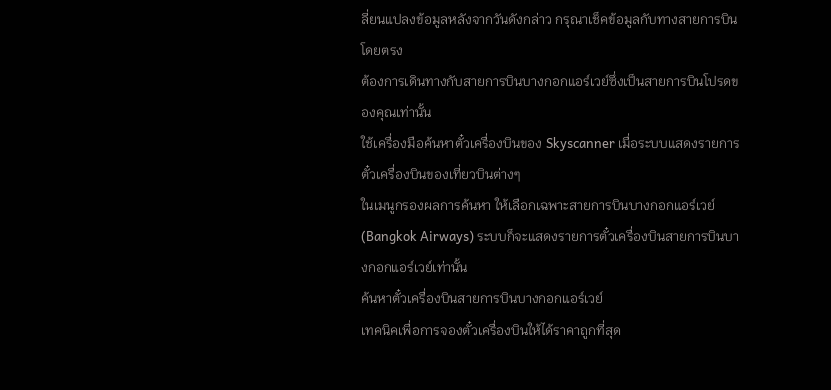ลี่ยนแปลงข้อมูลหลังจากวันดังกล่าว กรุณาเช็คข้อมูลกับทางสายการบินโดยตรง
ต้องการเดินทางกับสายการบินบางกอกแอร์เวย์ซึ่งเป็นสายการบินโปรดของคุณเท่านั้น
ใช้เครื่องมือค้นหาตั๋วเครื่องบินของ Skyscanner เมื่อระบบแสดงรายการตั๋วเครื่องบินของเที่ยวบินต่างๆ
ในเมนูกรองผลการค้นหา ให้เลือกเฉพาะสายการบินบางกอกแอร์เวย์ (Bangkok Airways) ระบบก็จะแสดงรายการตั๋วเครื่องบินสายการบินบางกอกแอร์เวย์เท่านั้น
ค้นหาตั๋วเครื่องบินสายการบินบางกอกแอร์เวย์
เทคนิคเพื่อการจองตั๋วเครื่องบินให้ได้ราคาถูกที่สุด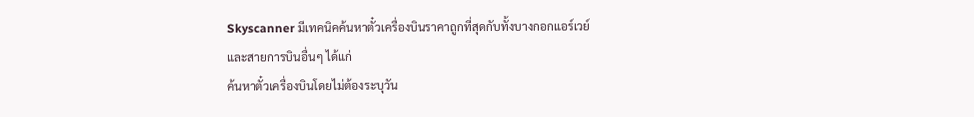Skyscanner มีเทคนิคค้นหาตั๋วเครื่องบินราคาถูกที่สุดกับทั้งบางกอกแอร์เวย์
และสายการบินอื่นๆ ได้แก่
ค้นหาตั๋วเครื่องบินโดยไม่ต้องระบุวัน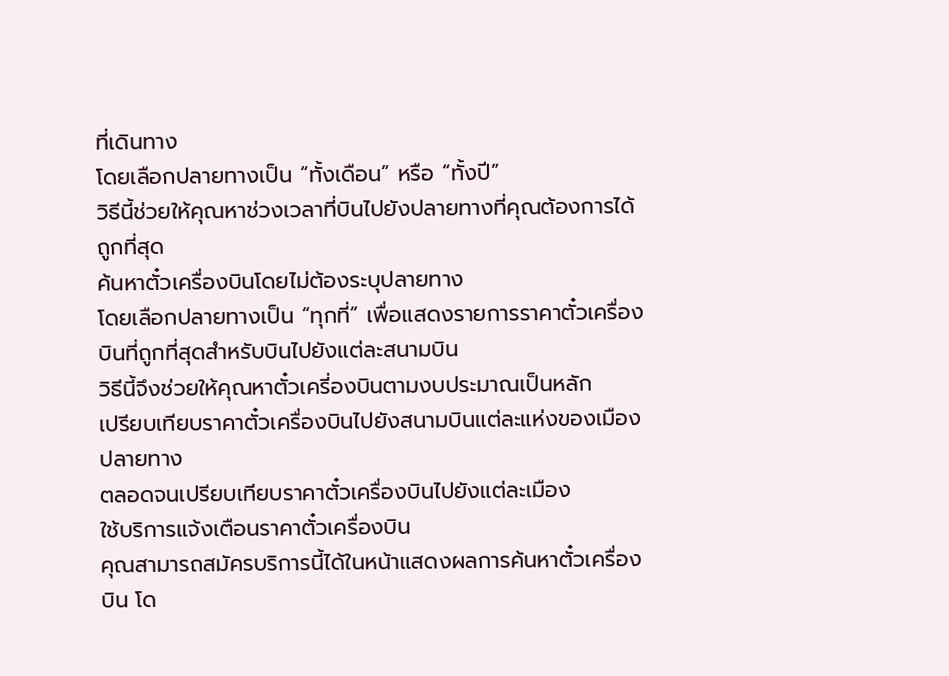ที่เดินทาง
โดยเลือกปลายทางเป็น “ทั้งเดือน” หรือ “ทั้งปี”
วิธีนี้ช่วยให้คุณหาช่วงเวลาที่บินไปยังปลายทางที่คุณต้องการได้ถูกที่สุด
ค้นหาตั๋วเครื่องบินโดยไม่ต้องระบุปลายทาง
โดยเลือกปลายทางเป็น “ทุกที่” เพื่อแสดงรายการราคาตั๋วเครื่องบินที่ถูกที่สุดสำหรับบินไปยังแต่ละสนามบิน
วิธีนี้จึงช่วยให้คุณหาตั๋วเครี่องบินตามงบประมาณเป็นหลัก
เปรียบเทียบราคาตั๋วเครื่องบินไปยังสนามบินแต่ละแห่งของเมืองปลายทาง
ตลอดจนเปรียบเทียบราคาตั๋วเครื่องบินไปยังแต่ละเมือง
ใช้บริการแจ้งเตือนราคาตั๋วเครื่องบิน
คุณสามารถสมัครบริการนี้ได้ในหน้าแสดงผลการค้นหาตั๋วเครื่องบิน โด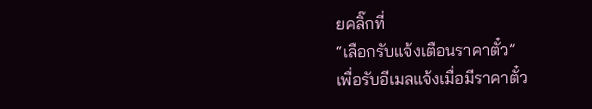ยคลิ๊กที่
“เลือกรับแจ้งเตือนราคาตั๋ว”
เพื่อรับอีเมลแจ้งเมื่อมีราคาตั๋ว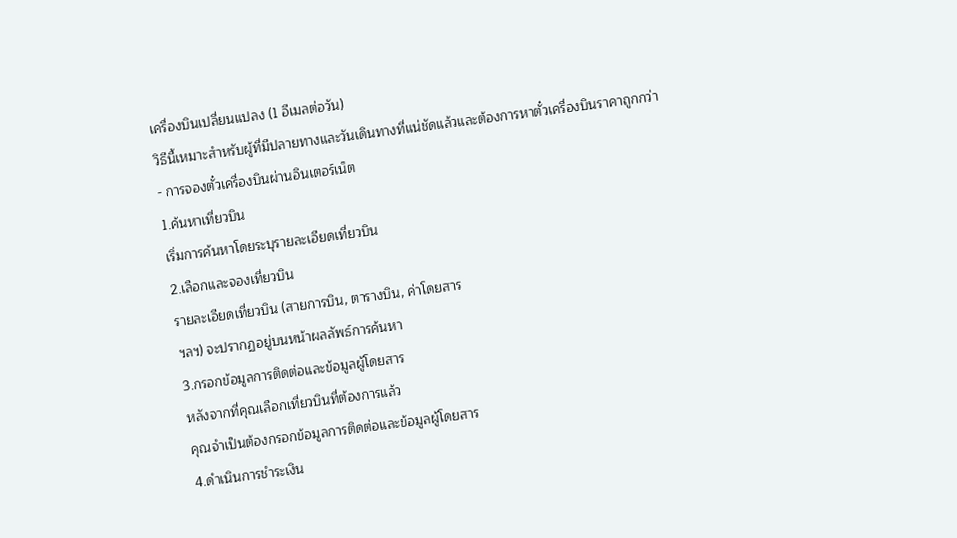เครื่องบินเปลี่ยนแปลง (1 อีเมลต่อวัน)
วิธีนี้เหมาะสำหรับผู้ที่มีปลายทางและวันเดินทางที่แน่ชัดแล้วและต้องการหาตั๋วเครื่องบินราคาถูกกว่า
- การจองตั๋วเครื่องบินผ่านอินเตอร์เน็ต
1.ค้นหาเที่ยวบิน
เริ่มการค้นหาโดยระบุรายละเอียดเที่ยวบิน
2.เลือกและจองเที่ยวบิน
รายละเอียดเที่ยวบิน (สายการบิน, ตารางบิน, ค่าโดยสาร
ฯลฯ) จะปรากฏอยู่บนหน้าผลลัพธ์การค้นหา
3.กรอกข้อมูลการติดต่อและข้อมูลผู้โดยสาร
หลังจากที่คุณเลือกเที่ยวบินที่ต้องการแล้ว
คุณจำเป็นต้องกรอกข้อมูลการติดต่อและข้อมูลผู้โดยสาร
4.ดำเนินการชำระเงิน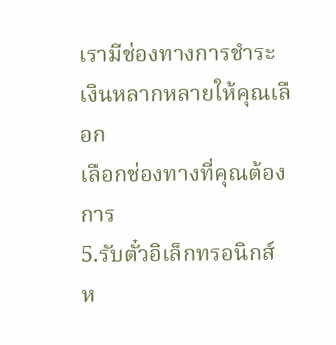เรามีช่องทางการชำระเงินหลากหลายให้คุณเลือก
เลือกช่องทางที่คุณต้องการ
5.รับตั๋วอิเล็กทรอนิกส์
ห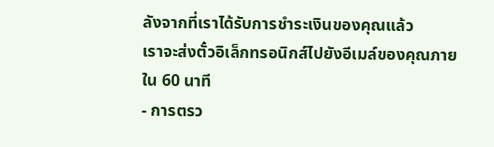ลังจากที่เราได้รับการชำระเงินของคุณแล้ว
เราจะส่งตั๋วอิเล็กทรอนิกส์ไปยังอีเมล์ของคุณภายใน 60 นาที
- การตรว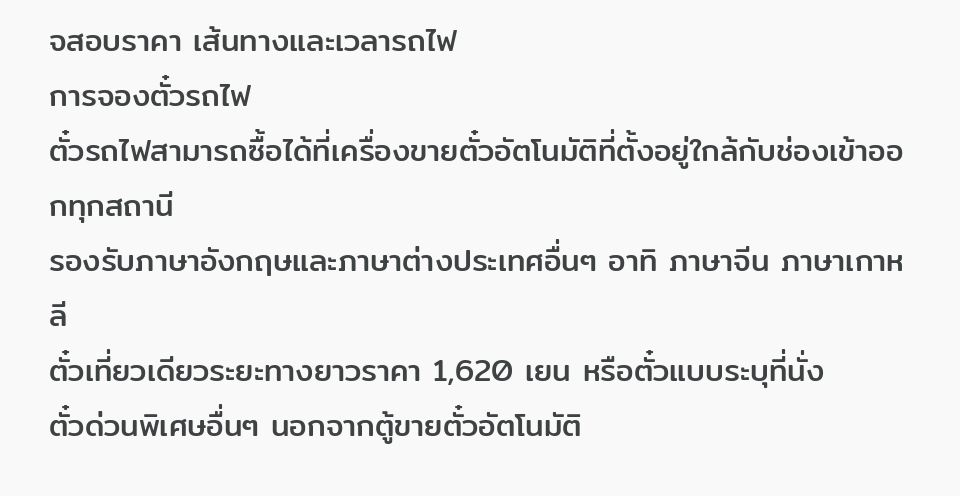จสอบราคา เส้นทางและเวลารถไฟ
การจองตั๋วรถไฟ
ตั๋วรถไฟสามารถซื้อได้ที่เครื่องขายตั๋วอัตโนมัติที่ตั้งอยู่ใกล้กับช่องเข้าออกทุกสถานี
รองรับภาษาอังกฤษและภาษาต่างประเทศอื่นๆ อาทิ ภาษาจีน ภาษาเกาหลี
ตั๋วเที่ยวเดียวระยะทางยาวราคา 1,620 เยน หรือตั๋วแบบระบุที่นั่ง
ตั๋วด่วนพิเศษอื่นๆ นอกจากตู้ขายตั๋วอัตโนมัติ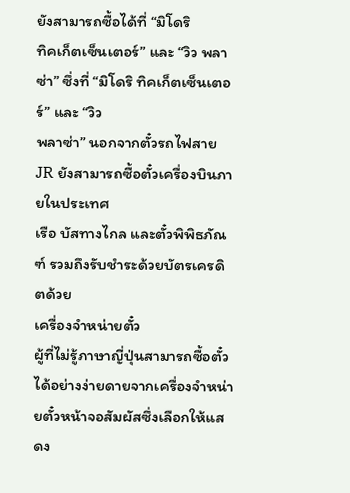ยังสามารถซื้อได้ที่ “มิโดริ
ทิคเก็ตเซ็นเตอร์” และ “วิว พลาซ่า” ซึ่งที่ “มิโดริ ทิคเก็ตเซ็นเตอร์” และ “วิว
พลาซ่า” นอกจากตั๋วรถไฟสาย JR ยังสามารถซื้อตั๋วเครื่องบินภายในประเทศ
เรือ บัสทางไกล และตั๋วพิพิธภัณฑ์ รวมถึงรับชำระด้วยบัตรเครดิตด้วย
เครื่องจำหน่ายตั๋ว
ผู้ที่ไม่รู้ภาษาญี่ปุ่นสามารถซื้อตั๋วได้อย่างง่ายดายจากเครื่องจำหน่ายตั๋วหน้าจอสัมผัสซึ่งเลือกให้แสดง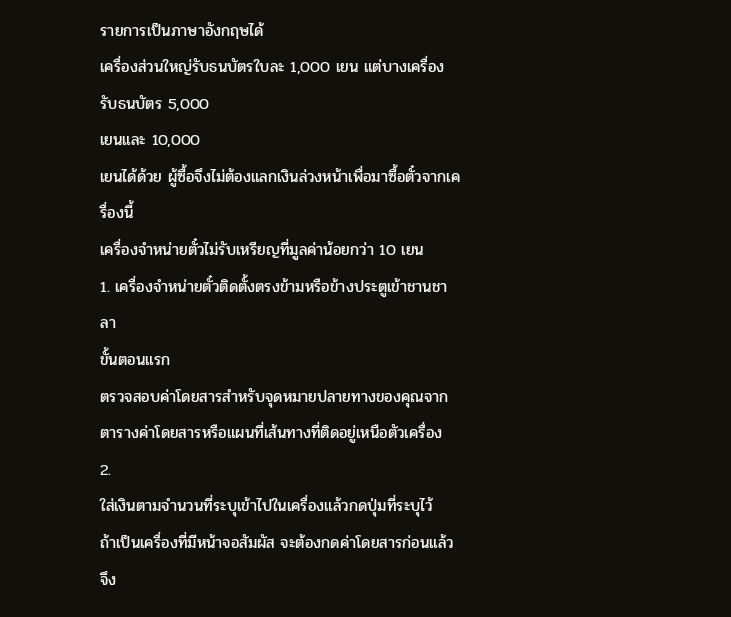รายการเป็นภาษาอังกฤษได้
เครื่องส่วนใหญ่รับธนบัตรใบละ 1,000 เยน แต่บางเครื่องรับธนบัตร 5,000
เยนและ 10,000
เยนได้ด้วย ผู้ซื้อจึงไม่ต้องแลกเงินล่วงหน้าเพื่อมาซื้อตั๋วจากเครื่องนี้
เครื่องจำหน่ายตั๋วไม่รับเหรียญที่มูลค่าน้อยกว่า 10 เยน
1. เครื่องจำหน่ายตั๋วติดตั้งตรงข้ามหรือข้างประตูเข้าชานชาลา
ขั้นตอนแรก
ตรวจสอบค่าโดยสารสำหรับจุดหมายปลายทางของคุณจากตารางค่าโดยสารหรือแผนที่เส้นทางที่ติดอยู่เหนือตัวเครื่อง
2.
ใส่เงินตามจำนวนที่ระบุเข้าไปในเครื่องแล้วกดปุ่มที่ระบุไว้
ถ้าเป็นเครื่องที่มีหน้าจอสัมผัส จะต้องกดค่าโดยสารก่อนแล้วจึง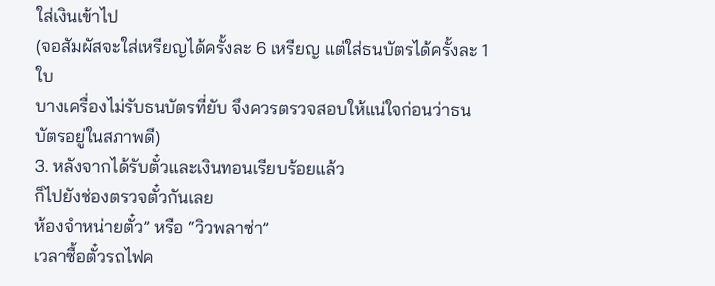ใส่เงินเข้าไป
(จอสัมผัสจะใส่เหรียญได้ครั้งละ 6 เหรียญ แต่ใส่ธนบัตรได้ครั้งละ 1 ใบ
บางเครื่องไม่รับธนบัตรที่ยับ จึงควรตรวจสอบให้แน่ใจก่อนว่าธนบัตรอยู่ในสภาพดี)
3. หลังจากได้รับตั๋วและเงินทอนเรียบร้อยแล้ว
ก็ไปยังช่องตรวจตั๋วกันเลย
ห้องจำหน่ายตั๋ว” หรือ “วิวพลาซ่า”
เวลาซื้อตั๋วรถไฟค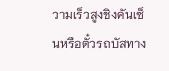วามเร็วสูงชิงคันเซ็นหรือตั๋วรถบัสทาง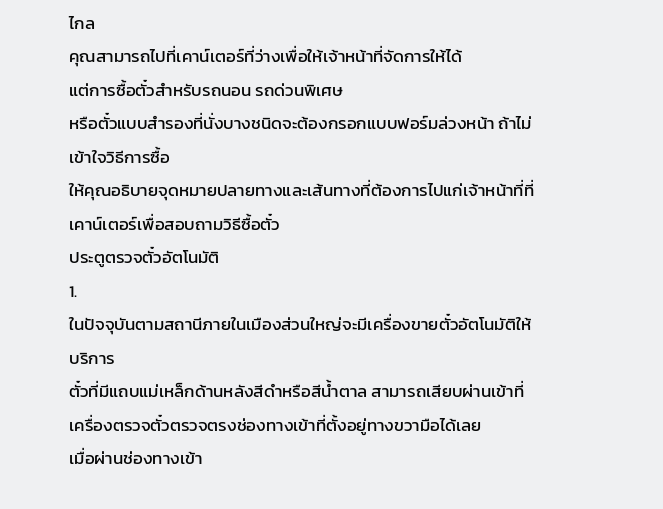ไกล
คุณสามารถไปที่เคาน์เตอร์ที่ว่างเพื่อให้เจ้าหน้าที่จัดการให้ได้
แต่การซื้อตั๋วสำหรับรถนอน รถด่วนพิเศษ
หรือตั๋วแบบสำรองที่นั่งบางชนิดจะต้องกรอกแบบฟอร์มล่วงหน้า ถ้าไม่เข้าใจวิธีการซื้อ
ให้คุณอธิบายจุดหมายปลายทางและเส้นทางที่ต้องการไปแก่เจ้าหน้าที่ที่เคาน์เตอร์เพื่อสอบถามวิธีซื้อตั๋ว
ประตูตรวจตั๋วอัตโนมัติ
1.
ในปัจจุบันตามสถานีภายในเมืองส่วนใหญ่จะมีเครื่องขายตั๋วอัตโนมัติให้บริการ
ตั๋วที่มีแถบแม่เหล็กด้านหลังสีดำหรือสีน้ำตาล สามารถเสียบผ่านเข้าที่เครื่องตรวจตั๋วตรวจตรงช่องทางเข้าที่ตั้งอยู่ทางขวามือได้เลย
เมื่อผ่านช่องทางเข้า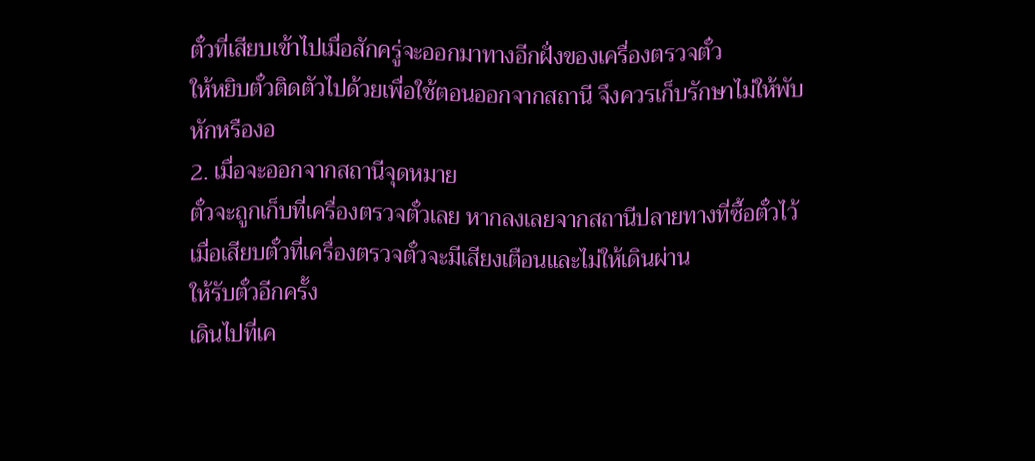ตั๋วที่เสียบเข้าไปเมื่อสักครู่จะออกมาทางอีกฝั่งของเครื่องตรวจตั๋ว
ให้หยิบตั๋วติดตัวไปด้วยเพื่อใช้ตอนออกจากสถานี จึงควรเก็บรักษาไม่ให้พับ
หักหรืองอ
2. เมื่อจะออกจากสถานีจุดหมาย
ตั๋วจะถูกเก็บที่เครื่องตรวจตั๋วเลย หากลงเลยจากสถานีปลายทางที่ซื้อตั๋วไว้
เมื่อเสียบตั๋วที่เครื่องตรวจตั๋วจะมีเสียงเตือนและไม่ให้เดินผ่าน
ให้รับตั๋วอีกครั้ง
เดินไปที่เค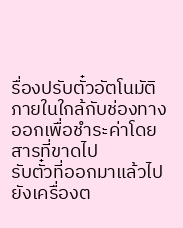รื่องปรับตั๋วอัตโนมัติภายในใกล้กับช่องทางออกเพื่อชำระค่าโดยสารที่ขาดไป
รับตั๋วที่ออกมาแล้วไปยังเครื่องต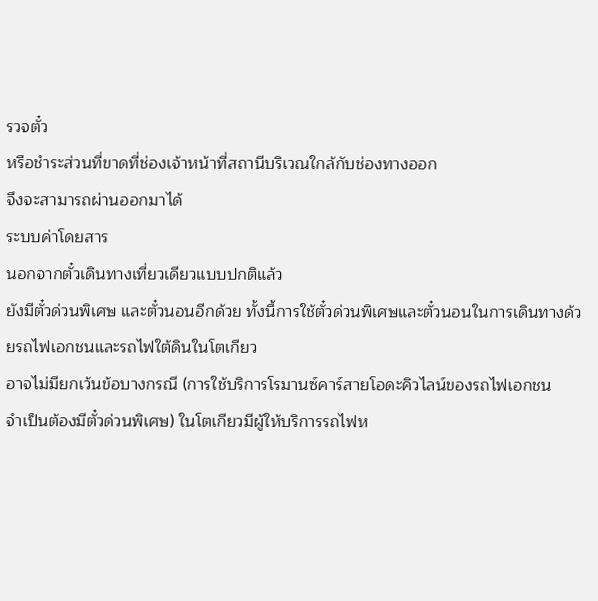รวจตั๋ว
หรือชำระส่วนที่ขาดที่ช่องเจ้าหน้าที่สถานีบริเวณใกล้กับช่องทางออก
จึงจะสามารถผ่านออกมาได้
ระบบค่าโดยสาร
นอกจากตั๋วเดินทางเที่ยวเดียวแบบปกติแล้ว
ยังมีตั๋วด่วนพิเศษ และตั๋วนอนอีกด้วย ทั้งนี้การใช้ตั๋วด่วนพิเศษและตั๋วนอนในการเดินทางด้วยรถไฟเอกชนและรถไฟใต้ดินในโตเกียว
อาจไม่มียกเว้นข้อบางกรณี (การใช้บริการโรมานซ์คาร์สายโอดะคิวไลน์ของรถไฟเอกชน
จำเป็นต้องมีตั๋วด่วนพิเศษ) ในโตเกียวมีผู้ให้บริการรถไฟห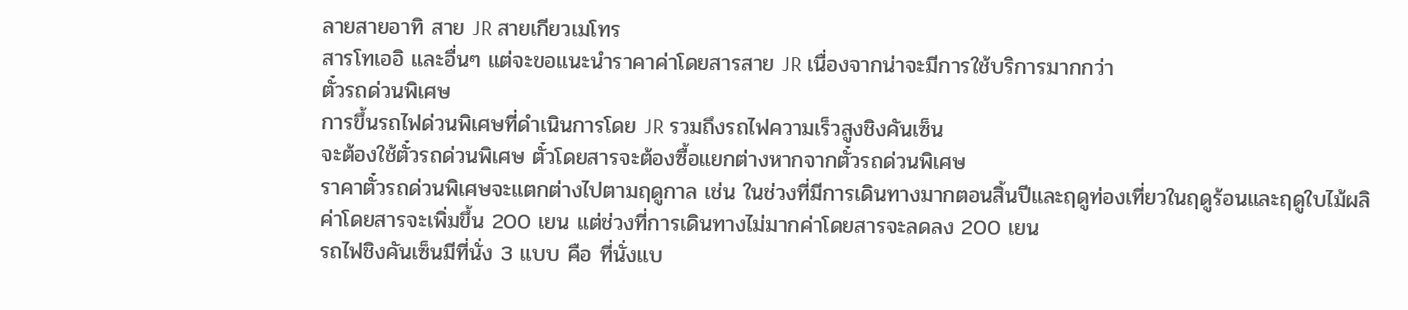ลายสายอาทิ สาย JR สายเกียวเมโทร
สารโทเออิ และอื่นๆ แต่จะขอแนะนำราคาค่าโดยสารสาย JR เนื่องจากน่าจะมีการใช้บริการมากกว่า
ตั๋วรถด่วนพิเศษ
การขึ้นรถไฟด่วนพิเศษที่ดำเนินการโดย JR รวมถึงรถไฟความเร็วสูงชิงคันเซ็น
จะต้องใช้ตั๋วรถด่วนพิเศษ ตั๋วโดยสารจะต้องซื้อแยกต่างหากจากตั๋วรถด่วนพิเศษ
ราคาตั๋วรถด่วนพิเศษจะแตกต่างไปตามฤดูกาล เช่น ในช่วงที่มีการเดินทางมากตอนสิ้นปีและฤดูท่องเที่ยวในฤดูร้อนและฤดูใบไม้ผลิ
ค่าโดยสารจะเพิ่มขึ้น 200 เยน แต่ช่วงที่การเดินทางไม่มากค่าโดยสารจะลดลง 200 เยน
รถไฟชิงคันเซ็นมีที่นั่ง 3 แบบ คือ ที่นั่งแบ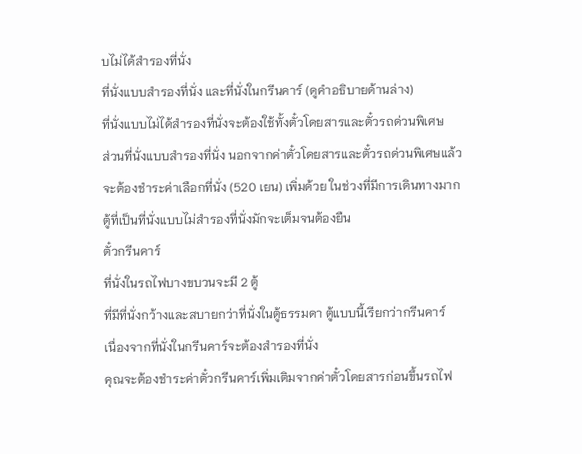บไม่ได้สำรองที่นั่ง
ที่นั่งแบบสำรองที่นั่ง และที่นั่งในกรีนคาร์ (ดูคำอธิบายด้านล่าง)
ที่นั่งแบบไม่ได้สำรองที่นั่งจะต้องใช้ทั้งตั๋วโดยสารและตั๋วรถด่วนพิเศษ
ส่วนที่นั่งแบบสำรองที่นั่ง นอกจากค่าตั๋วโดยสารและตั๋วรถด่วนพิเศษแล้ว
จะต้องชำระค่าเลือกที่นั่ง (520 เยน) เพิ่มด้วย ในช่วงที่มีการเดินทางมาก
ตู้ที่เป็นที่นั่งแบบไม่สำรองที่นั่งมักจะเต็มจนต้องยืน
ตั๋วกรีนคาร์
ที่นั่งในรถไฟบางขบวนจะมี 2 ตู้
ที่มีที่นั่งกว้างและสบายกว่าที่นั่งในตู้ธรรมดา ตู้แบบนี้เรียกว่ากรีนคาร์
เนื่องจากที่นั่งในกรีนคาร์จะต้องสำรองที่นั่ง
คุณจะต้องชำระค่าตั๋วกรีนคาร์เพิ่มเติมจากค่าตั๋วโดยสารก่อนขึ้นรถไฟ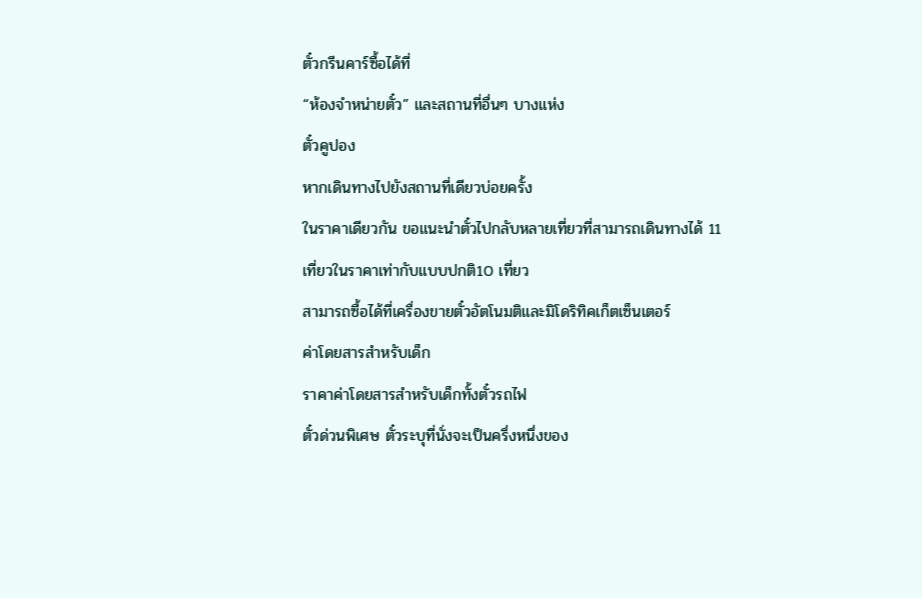ตั๋วกรีนคาร์ซื้อได้ที่
“ห้องจำหน่ายตั๋ว” และสถานที่อื่นๆ บางแห่ง
ตั๋วคูปอง
หากเดินทางไปยังสถานที่เดียวบ่อยครั้ง
ในราคาเดียวกัน ขอแนะนำตั๋วไปกลับหลายเที่ยวที่สามารถเดินทางได้ 11
เที่ยวในราคาเท่ากับแบบปกติ10 เที่ยว
สามารถซื้อได้ที่เครื่องขายตั๋วอัตโนมติและมิโดริทิคเก็ตเซ็นเตอร์
ค่าโดยสารสำหรับเด็ก
ราคาค่าโดยสารสำหรับเด็กทั้งตั๋วรถไฟ
ตั๋วด่วนพิเศษ ตั๋วระบุที่นั่งจะเป็นครึ่งหนึ่งของ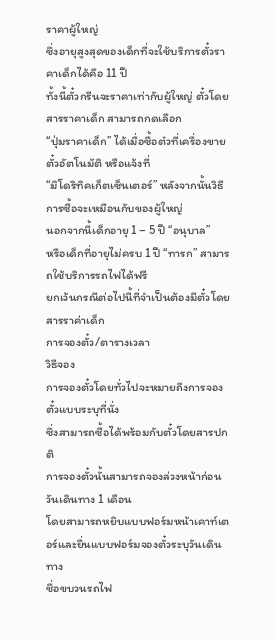ราคาผู้ใหญ่
ซึ่งอายุสูงสุดของเด็กที่จะใช้บริการตั๋วราคาเด็กได้คือ 11 ปี
ทั้งนี้ตั๋วกรีนจะราคาเท่ากับผู้ใหญ่ ตั๋วโดยสารราคาเด็ก สามารถกดเลือก
“ปุ่มราคาเด็ก” ได้เมื่อซื้อต๋วที่เครื่องขายตั๋วอัตโนมัติ หรือแจ้งที่
“มิโดริทิคเก็ตเซ็นเตอร์” หลังจากนั้นวิธีการซื้อจะเหมือนกับของผู้ใหญ่
นอกจากนี้เด็กอายุ 1 – 5 ปี “อนุบาล”
หรือเด็กที่อายุไม่ครบ 1 ปี “ทารก” สามารถใช้บริการรถไฟได้ฟรี
ยกเว้นกรณีต่อไปนี้ที่จำเป็นต้องมีตั๋วโดยสารราค่าเด็ก
การจองตั๋ว/ตารางเวลา
วิธีจอง
การจองตั๋วโดยทั่วไปจะหมายถึงการจองตั๋วแบบระบุที่นั่ง
ซึ่งสามารถซื้อได้พร้อมกับตั๋วโดยสารปกติ
การจองตั๋วนั้นสามารถจองล่วงหน้าก่อนวันเดินทาง 1 เดือน
โดยสามารถหยิบแบบฟอร์มหน้าเคาท์เตอร์และยื่นแบบฟอร์มจองตั๋วระบุวันเดินทาง
ชื่อขบวนรถไฟ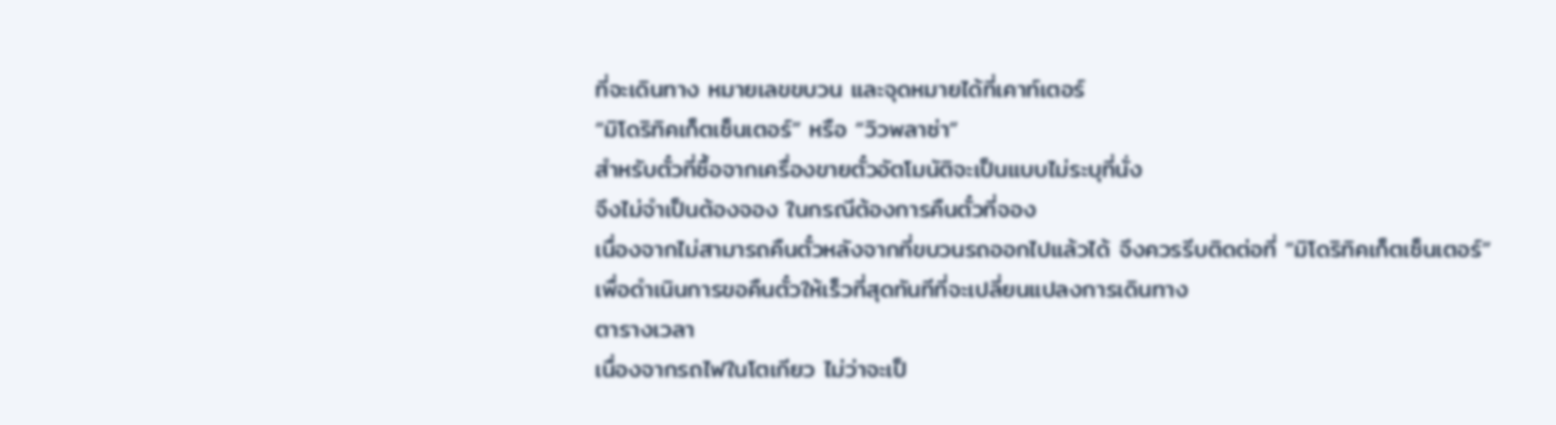ที่จะเดินทาง หมายเลขขบวน และจุดหมายได้ที่เคาท์เตอร์
“มิโดริทิคเก็ตเซ็นเตอร์” หรือ “วิวพลาซ่า”
สำหรับตั๋วที่ซื้อจากเครื่องขายตั๋วอัตโมนัติจะเป็นแบบไม่ระบุที่นั่ง
จึงไม่จำเป็นต้องจอง ในกรณีต้องการคืนตั๋วที่จอง
เนื่องจากไม่สามารถคืนตั๋วหลังจากที่ขบวนรถออกไปแล้วได้ จึงควรรีบติดต่อที่ “มิโดริทิคเก็ตเซ็นเตอร์”
เพื่อดำเนินการขอคืนตั๋วให้เร็วที่สุดทันทีที่จะเปลี่ยนแปลงการเดินทาง
ตารางเวลา
เนื่องจากรถไฟในโตเกียว ไม่ว่าจะเป็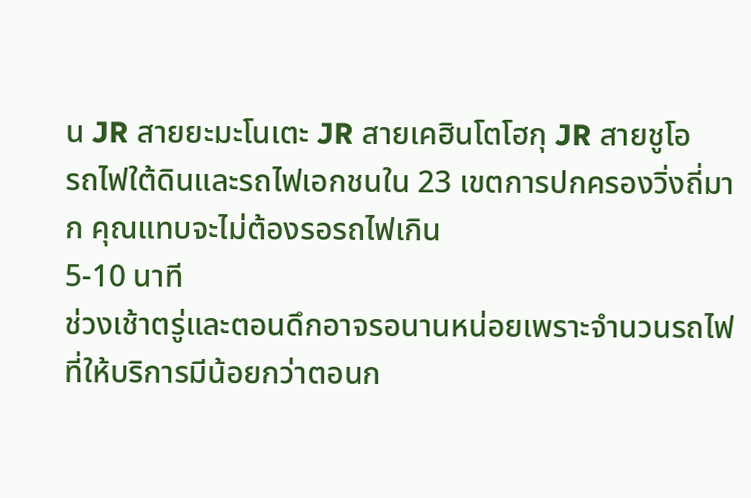น JR สายยะมะโนเตะ JR สายเคฮินโตโฮกุ JR สายชูโอ
รถไฟใต้ดินและรถไฟเอกชนใน 23 เขตการปกครองวิ่งถี่มาก คุณแทบจะไม่ต้องรอรถไฟเกิน
5-10 นาที
ช่วงเช้าตรู่และตอนดึกอาจรอนานหน่อยเพราะจำนวนรถไฟที่ให้บริการมีน้อยกว่าตอนก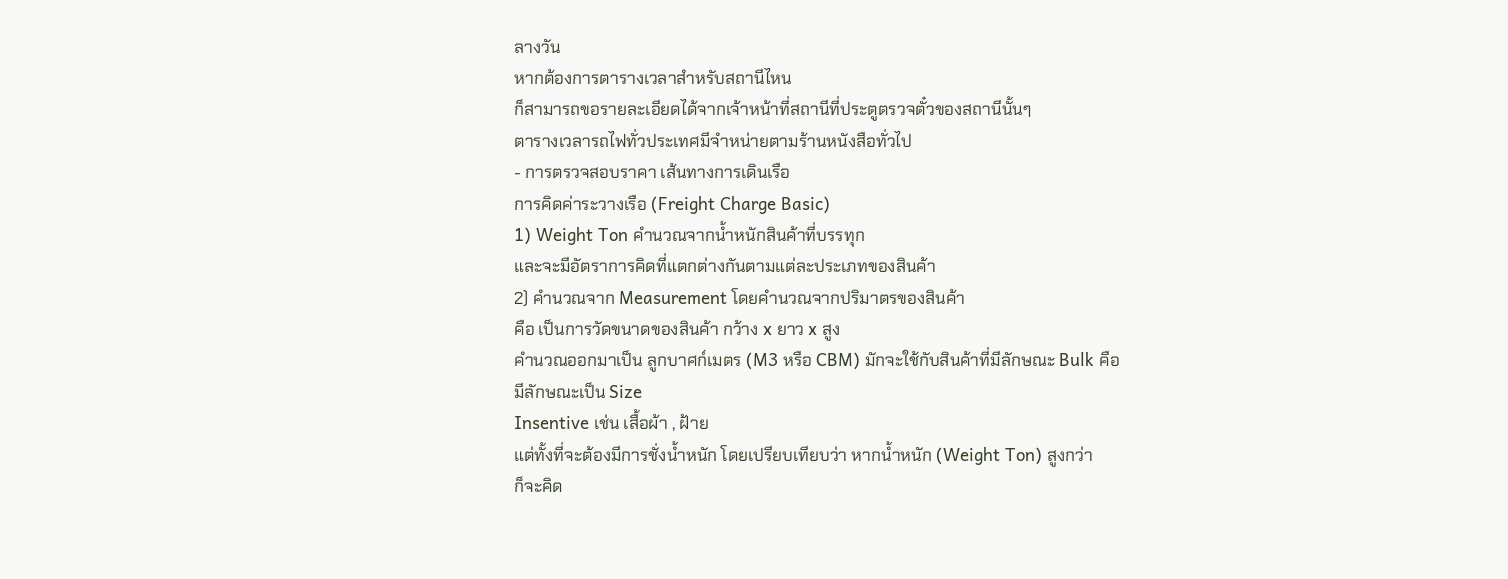ลางวัน
หากต้องการตารางเวลาสำหรับสถานีไหน
ก็สามารถขอรายละเอียดได้จากเจ้าหน้าที่สถานีที่ประตูตรวจตั๋วของสถานีนั้นๆ
ตารางเวลารถไฟทั่วประเทศมีจำหน่ายตามร้านหนังสือทั่วไป
- การตรวจสอบราคา เส้นทางการเดินเรือ
การคิดค่าระวางเรือ (Freight Charge Basic)
1) Weight Ton คำนวณจากน้ำหนักสินค้าที่บรรทุก
และจะมีอัตราการคิดที่แตกต่างกันตามแต่ละประเภทของสินค้า
2) คำนวณจาก Measurement โดยคำนวณจากปริมาตรของสินค้า
คือ เป็นการวัดขนาดของสินค้า กว้าง x ยาว x สูง
คำนวณออกมาเป็น ลูกบาศก์เมตร (M3 หรือ CBM) มักจะใช้กับสินค้าที่มีลักษณะ Bulk คือ
มีลักษณะเป็น Size
Insentive เช่น เสื้อผ้า , ฝ้าย
แต่ทั้งที่จะต้องมีการชั่งน้ำหนัก โดยเปรียบเทียบว่า หากน้ำหนัก (Weight Ton) สูงกว่า
ก็จะคิด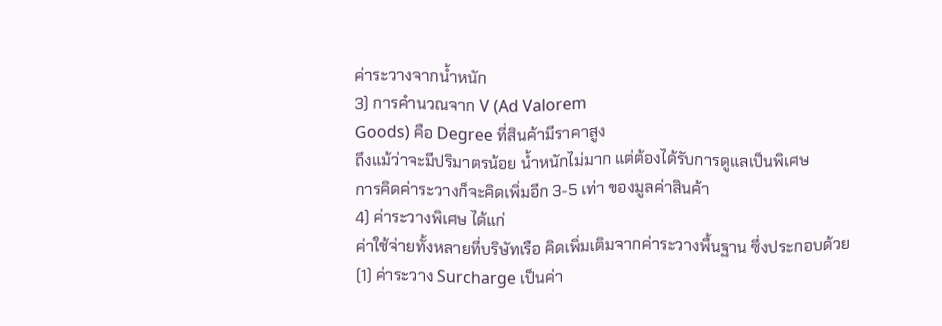ค่าระวางจากน้ำหนัก
3) การคำนวณจาก V (Ad Valorem
Goods) คือ Degree ที่สินค้ามีราคาสูง
ถึงแม้ว่าจะมีปริมาตรน้อย น้ำหนักไม่มาก แต่ต้องได้รับการดูแลเป็นพิเศษ
การคิดค่าระวางก็จะคิดเพิ่มอีก 3-5 เท่า ของมูลค่าสินค้า
4) ค่าระวางพิเศษ ได้แก่
ค่าใช้จ่ายทั้งหลายที่บริษัทเรือ คิดเพิ่มเติมจากค่าระวางพื้นฐาน ซึ่งประกอบด้วย
(1) ค่าระวาง Surcharge เป็นค่า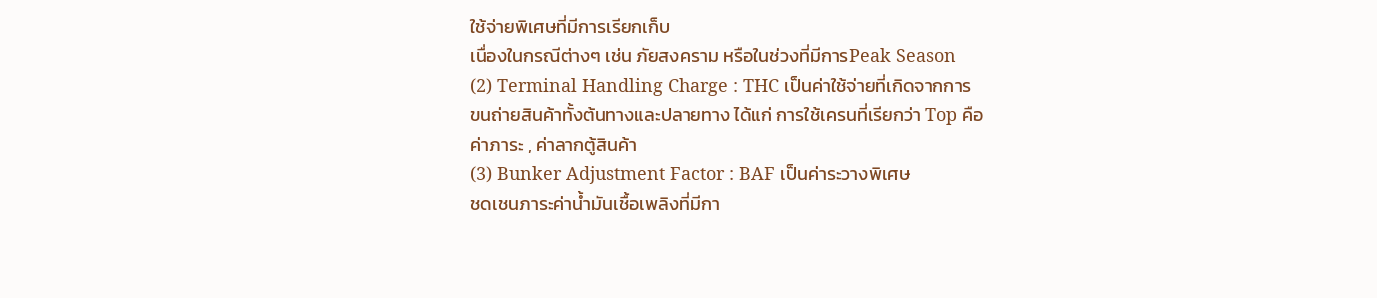ใช้จ่ายพิเศษที่มีการเรียกเก็บ
เนื่องในกรณีต่างๆ เช่น ภัยสงคราม หรือในช่วงที่มีการPeak Season
(2) Terminal Handling Charge : THC เป็นค่าใช้จ่ายที่เกิดจากการ
ขนถ่ายสินค้าทั้งต้นทางและปลายทาง ได้แก่ การใช้เครนที่เรียกว่า Top คือ
ค่าภาระ , ค่าลากตู้สินค้า
(3) Bunker Adjustment Factor : BAF เป็นค่าระวางพิเศษ
ชดเชนภาระค่าน้ำมันเชื้อเพลิงที่มีกา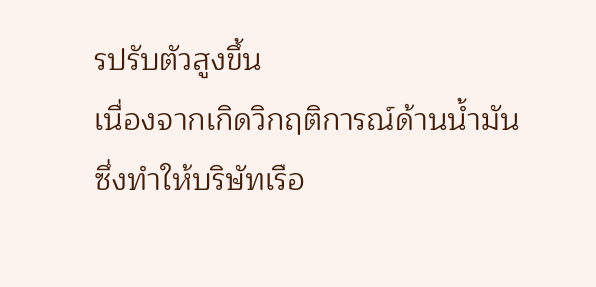รปรับตัวสูงขึ้น
เนื่องจากเกิดวิกฤติการณ์ด้านน้ำมัน
ซึ่งทำให้บริษัทเรือ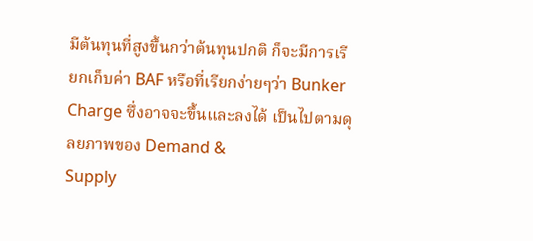มีต้นทุนที่สูงขึ้นกว่าต้นทุนปกติ ก็จะมีการเรียกเก็บค่า BAF หรือที่เรียกง่ายๆว่า Bunker
Charge ซึ่งอาจจะขึ้นและลงได้ เป็นไปตามดุลยภาพของ Demand &
Supply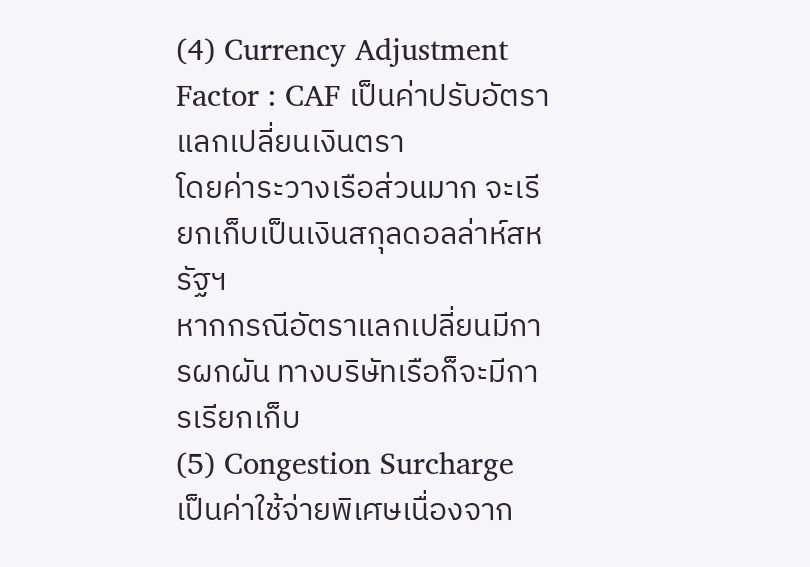(4) Currency Adjustment Factor : CAF เป็นค่าปรับอัตราแลกเปลี่ยนเงินตรา
โดยค่าระวางเรือส่วนมาก จะเรียกเก็บเป็นเงินสกุลดอลล่าห์สหรัฐฯ
หากกรณีอัตราแลกเปลี่ยนมีการผกผัน ทางบริษัทเรือก็จะมีการเรียกเก็บ
(5) Congestion Surcharge เป็นค่าใช้จ่ายพิเศษเนื่องจาก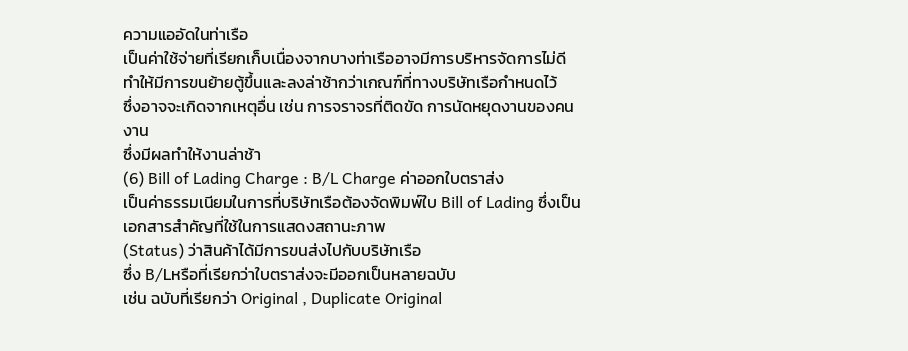ความแออัดในท่าเรือ
เป็นค่าใช้จ่ายที่เรียกเก็บเนื่องจากบางท่าเรืออาจมีการบริหารจัดการไม่ดี
ทำให้มีการขนย้ายตู้ขึ้นและลงล่าช้ากว่าเกณฑ์ที่ทางบริษัทเรือกำหนดไว้
ซึ่งอาจจะเกิดจากเหตุอื่น เช่น การจราจรที่ติดขัด การนัดหยุดงานของคนงาน
ซึ่งมีผลทำให้งานล่าช้า
(6) Bill of Lading Charge : B/L Charge ค่าออกใบตราส่ง
เป็นค่าธรรมเนียมในการที่บริษัทเรือต้องจัดพิมพ์ใบ Bill of Lading ซึ่งเป็นเอกสารสำคัญที่ใช้ในการแสดงสถานะภาพ
(Status) ว่าสินค้าได้มีการขนส่งไปกับบริษัทเรือ
ซึ่ง B/Lหรือที่เรียกว่าใบตราส่งจะมีออกเป็นหลายฉบับ
เช่น ฉบับที่เรียกว่า Original , Duplicate Original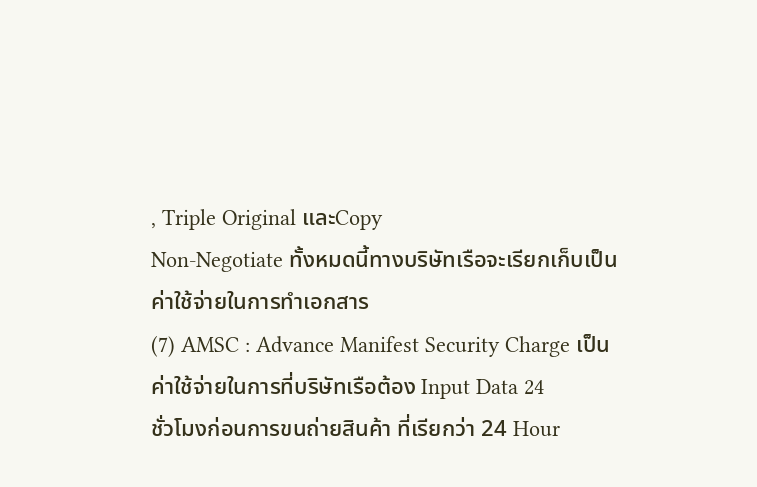, Triple Original และCopy
Non-Negotiate ทั้งหมดนี้ทางบริษัทเรือจะเรียกเก็บเป็นค่าใช้จ่ายในการทำเอกสาร
(7) AMSC : Advance Manifest Security Charge เป็นค่าใช้จ่ายในการที่บริษัทเรือต้อง Input Data 24
ชั่วโมงก่อนการขนถ่ายสินค้า ที่เรียกว่า 24 Hour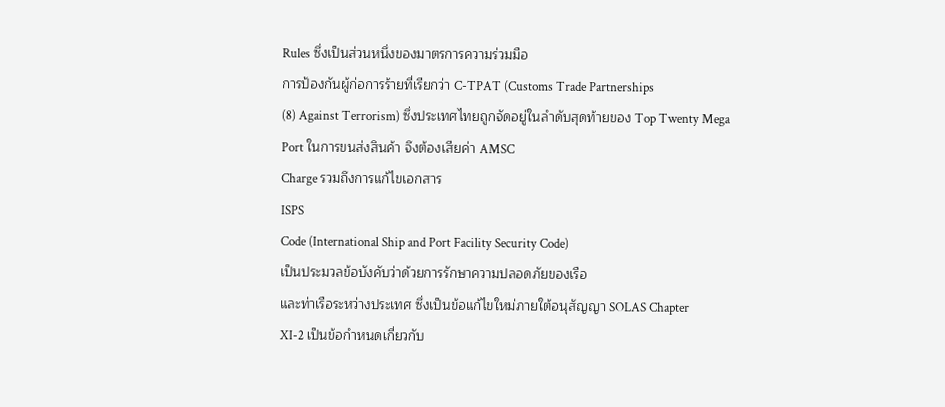Rules ซึ่งเป็นส่วนหนึ่งของมาตรการความร่วมมือ
การป้องกันผู้ก่อการร้ายที่เรียกว่า C-TPAT (Customs Trade Partnerships
(8) Against Terrorism) ซึ่งประเทศไทยถูกจัดอยู่ในลำดับสุดท้ายของ Top Twenty Mega
Port ในการขนส่งสินค้า จึงต้องเสียค่า AMSC
Charge รวมถึงการแก้ไขเอกสาร
ISPS
Code (International Ship and Port Facility Security Code)
เป็นประมวลข้อบังคับว่าด้วยการรักษาความปลอดภัยของเรือ
และท่าเรือระหว่างประเทศ ซึ่งเป็นข้อแก้ไขใหม่ภายใต้อนุสัญญา SOLAS Chapter
XI-2 เป็นข้อกำหนดเกี่ยวกับ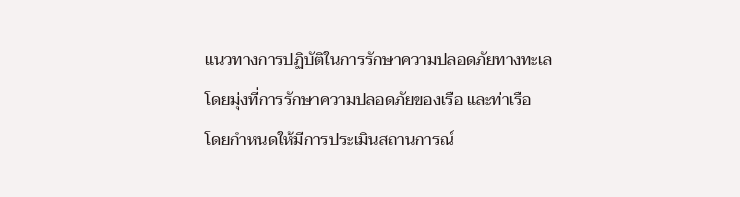แนวทางการปฏิบัติในการรักษาความปลอดภัยทางทะเล
โดยมุ่งที่การรักษาความปลอดภัยของเรือ และท่าเรือ
โดยกำหนดให้มีการประเมินสถานการณ์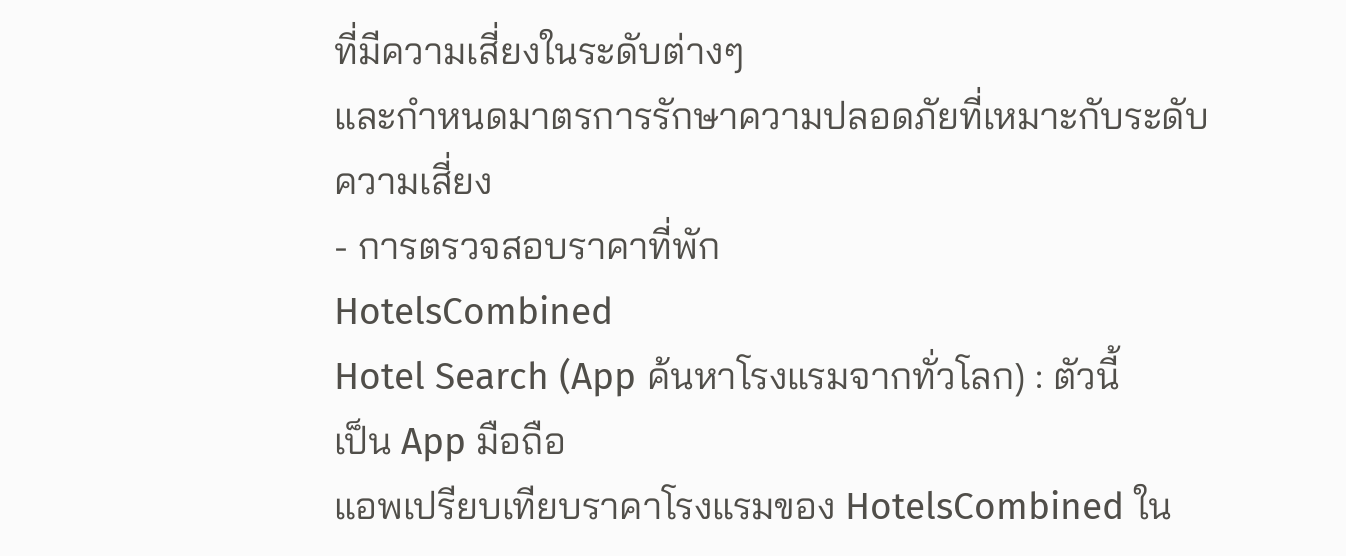ที่มีความเสี่ยงในระดับต่างๆ
และกำหนดมาตรการรักษาความปลอดภัยที่เหมาะกับระดับความเสี่ยง
- การตรวจสอบราคาที่พัก
HotelsCombined
Hotel Search (App ค้นหาโรงแรมจากทั่วโลก) : ตัวนี้
เป็น App มือถือ
แอพเปรียบเทียบราคาโรงแรมของ HotelsCombined ใน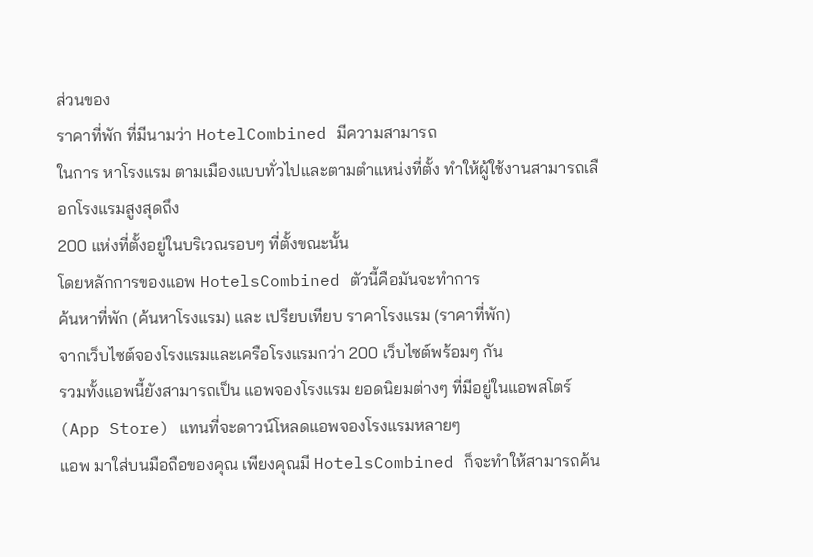ส่วนของ
ราคาที่พัก ที่มีนามว่า HotelCombined มีความสามารถ
ในการ หาโรงแรม ตามเมืองแบบทั่วไปและตามตำแหน่งที่ตั้ง ทำให้ผู้ใช้งานสามารถเลือกโรงแรมสูงสุดถึง
200 แห่งที่ตั้งอยู่ในบริเวณรอบๆ ที่ตั้งขณะนั้น
โดยหลักการของแอพ HotelsCombined ตัวนี้คือมันจะทำการ
ค้นหาที่พัก (ค้นหาโรงแรม) และ เปรียบเทียบ ราคาโรงแรม (ราคาที่พัก)
จากเว็บไซต์จองโรงแรมและเครือโรงแรมกว่า 200 เว็บไซต์พร้อมๆ กัน
รวมทั้งแอพนี้ยังสามารถเป็น แอพจองโรงแรม ยอดนิยมต่างๆ ที่มีอยู่ในแอพสโตร์ (App Store) แทนที่จะดาวน์โหลดแอพจองโรงแรมหลายๆ
แอพ มาใส่บนมือถือของคุณ เพียงคุณมี HotelsCombined ก็จะทำให้สามารถค้น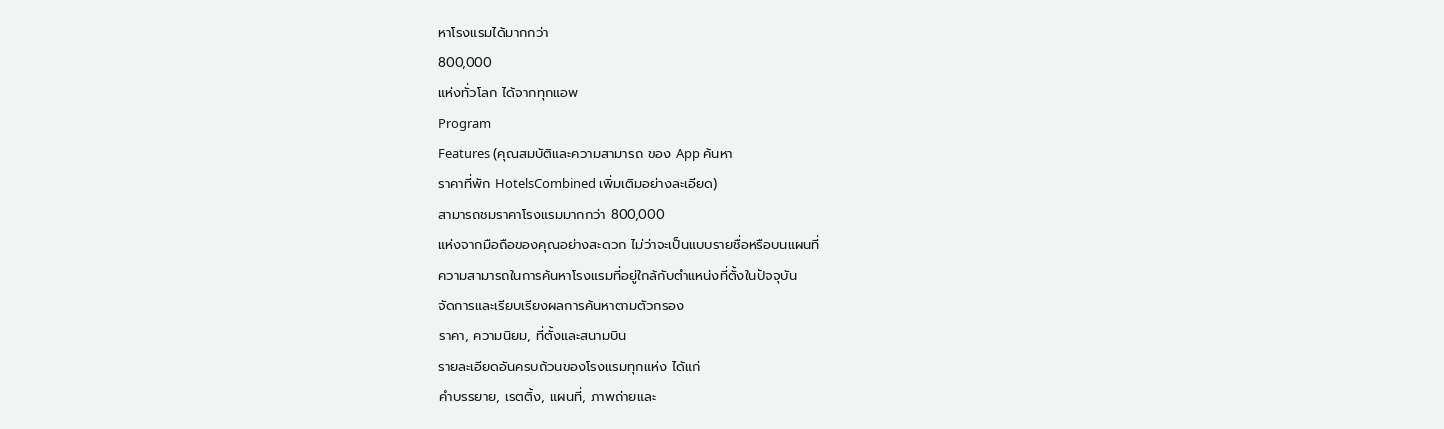หาโรงแรมได้มากกว่า
800,000
แห่งทั่วโลก ได้จากทุกแอพ
Program
Features (คุณสมบัติและความสามารถ ของ App ค้นหา
ราคาที่พัก HotelsCombined เพิ่มเติมอย่างละเอียด)
สามารถชมราคาโรงแรมมากกว่า 800,000
แห่งจากมือถือของคุณอย่างสะดวก ไม่ว่าจะเป็นแบบรายชื่อหรือบนแผนที่
ความสามารถในการค้นหาโรงแรมที่อยู่ใกล้กับตำแหน่งที่ตั้งในปัจจุบัน
จัดการและเรียบเรียงผลการค้นหาตามตัวกรอง
ราคา, ความนิยม, ที่ตั้งและสนามบิน
รายละเอียดอันครบถ้วนของโรงแรมทุกแห่ง ได้แก่
คำบรรยาย, เรตติ้ง, แผนที่, ภาพถ่ายและ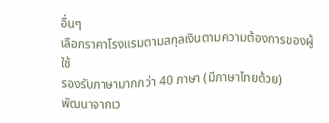อื่นๆ
เลือกราคาโรงแรมตามสกุลเงินตามความต้องการของผู้ใช้
รองรับภาษามากกว่า 40 ภาษา (มีภาษาไทยด้วย)
พัฒนาจากเว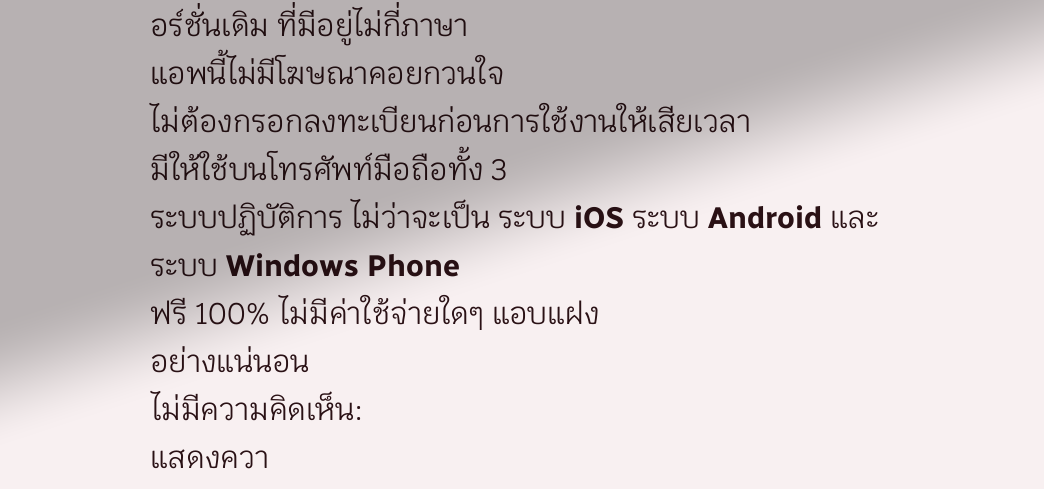อร์ชั่นเดิม ที่มีอยู่ไม่กี่ภาษา
แอพนี้ไม่มีโฆษณาคอยกวนใจ
ไม่ต้องกรอกลงทะเบียนก่อนการใช้งานให้เสียเวลา
มีให้ใช้บนโทรศัพท์มือถือทั้ง 3
ระบบปฏิบัติการ ไม่ว่าจะเป็น ระบบ iOS ระบบ Android และ
ระบบ Windows Phone
ฟรี 100% ไม่มีค่าใช้จ่ายใดๆ แอบแฝง
อย่างแน่นอน
ไม่มีความคิดเห็น:
แสดงควา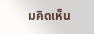มคิดเห็น